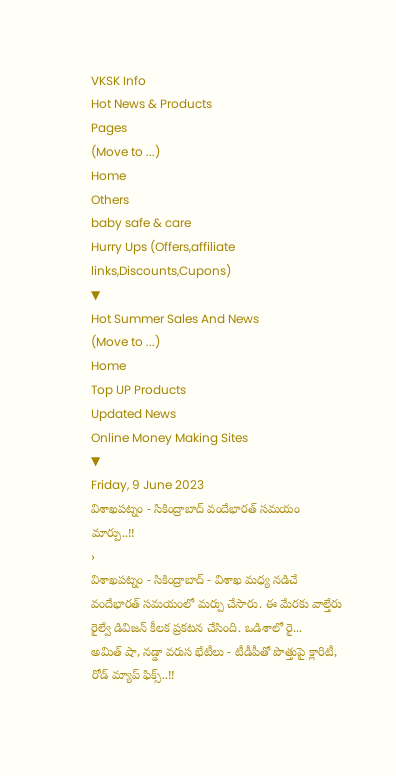VKSK Info
Hot News & Products
Pages
(Move to ...)
Home
Others
baby safe & care
Hurry Ups (Offers,affiliate links,Discounts,Cupons)
▼
Hot Summer Sales And News
(Move to ...)
Home
Top UP Products
Updated News
Online Money Making Sites
▼
Friday, 9 June 2023
విశాఖపట్నం - సికింద్రాబాద్ వందేభారత్ సమయం మార్పు..!!
›
విశాఖపట్నం - సికింద్రాబాద్ - విశాఖ మధ్య నడిచే వందేభారత్ సమయంలో మర్పు చేసారు. ఈ మేరకు వాల్తేరు రైల్వే డివిజన్ కీలక ప్రకటన చేసింది. ఒడిశాలో రై...
అమిత్ షా, నడ్డా వరుస భేటీలు - టీడీపీతో పొత్తుపై క్లారిటీ, రోడ్ మ్యాప్ ఫిక్స్..!!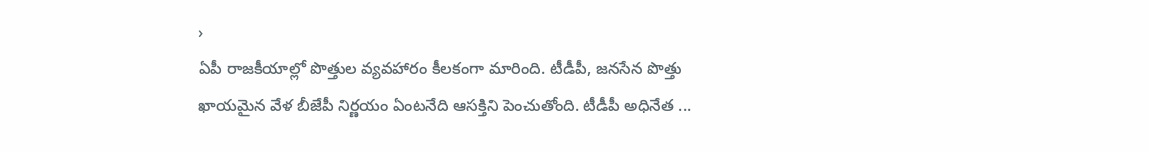›
ఏపీ రాజకీయాల్లో పొత్తుల వ్యవహారం కీలకంగా మారింది. టీడీపీ, జనసేన పొత్తు ఖాయమైన వేళ బీజేపీ నిర్ణయం ఏంటనేది ఆసక్తిని పెంచుతోంది. టీడీపీ అధినేత ...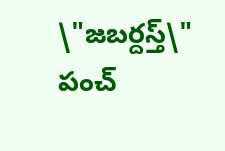\"జబర్దస్త్\" పంచ్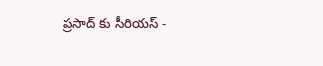ప్రసాద్ కు సీరియస్ -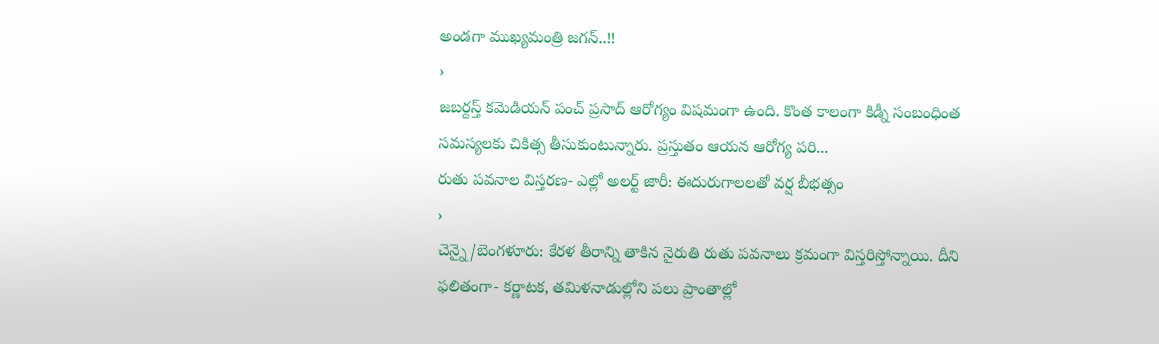అండగా ముఖ్యమంత్రి జగన్..!!
›
జబర్దస్త్ కమెడియన్ పంచ్ ప్రసాద్ ఆరోగ్యం విషమంగా ఉంది. కొంత కాలంగా కిడ్నీ సంబంధింత సమస్యలకు చికిత్స తీసుకుంటున్నారు. ప్రస్తుతం ఆయన ఆరోగ్య పరి...
రుతు పవనాల విస్తరణ- ఎల్లో అలర్ట్ జారీ: ఈదురుగాలలతో వర్ష బీభత్సం
›
చెన్నై/బెంగళూరు: కేరళ తీరాన్ని తాకిన నైరుతి రుతు పవనాలు క్రమంగా విస్తరిస్తోన్నాయి. దీని ఫలితంగా- కర్ణాటక, తమిళనాడుల్లోని పలు ప్రాంతాల్లో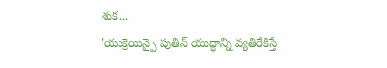శుక...
'యుక్రెయిన్పై పుతిన్ యుద్ధాన్ని వ్యతిరేకిస్తే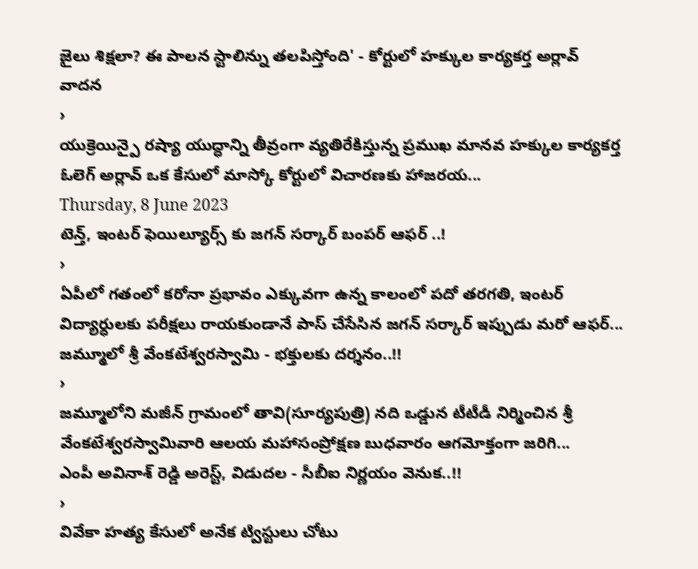జైలు శిక్షలా? ఈ పాలన స్టాలిన్ను తలపిస్తోంది' - కోర్టులో హక్కుల కార్యకర్త అర్లావ్ వాదన
›
యుక్రెయిన్పై రష్యా యుద్ధాన్ని తీవ్రంగా వ్యతిరేకిస్తున్న ప్రముఖ మానవ హక్కుల కార్యకర్త ఓలెగ్ అర్లావ్ ఒక కేసులో మాస్కో కోర్టులో విచారణకు హాజరయ...
Thursday, 8 June 2023
టెన్త్, ఇంటర్ ఫెయిల్యూర్స్ కు జగన్ సర్కార్ బంపర్ ఆఫర్ ..!
›
ఏపీలో గతంలో కరోనా ప్రభావం ఎక్కువగా ఉన్న కాలంలో పదో తరగతి, ఇంటర్ విద్యార్ధులకు పరీక్షలు రాయకుండానే పాస్ చేసేసిన జగన్ సర్కార్ ఇప్పుడు మరో ఆఫర్...
జమ్మూలో శ్రీ వేంకటేశ్వరస్వామి - భక్తులకు దర్శనం..!!
›
జమ్మూలోని మజీన్ గ్రామంలో తావి(సూర్యపుత్రి) నది ఒడ్డున టీటీడీ నిర్మించిన శ్రీ వేంకటేశ్వరస్వామివారి ఆలయ మహాసంప్రోక్షణ బుధవారం ఆగమోక్తంగా జరిగి...
ఎంపీ అవినాశ్ రెడ్డి అరెస్ట్, విడుదల - సీబీఐ నిర్ణయం వెనుక..!!
›
వివేకా హత్య కేసులో అనేక ట్విస్టులు చోటు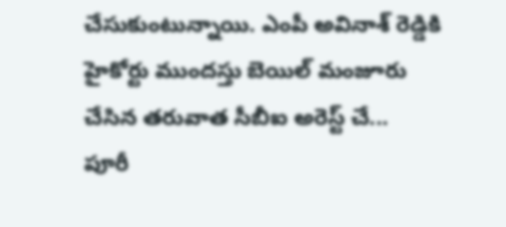చేసుకుంటున్నాయి. ఎంపీ అవినాశ్ రెడ్డికి హైకోర్టు ముందస్తు బెయిల్ మంజూరు చేసిన తరువాత సీబీఐ అరెస్ట్ చే...
పూరీ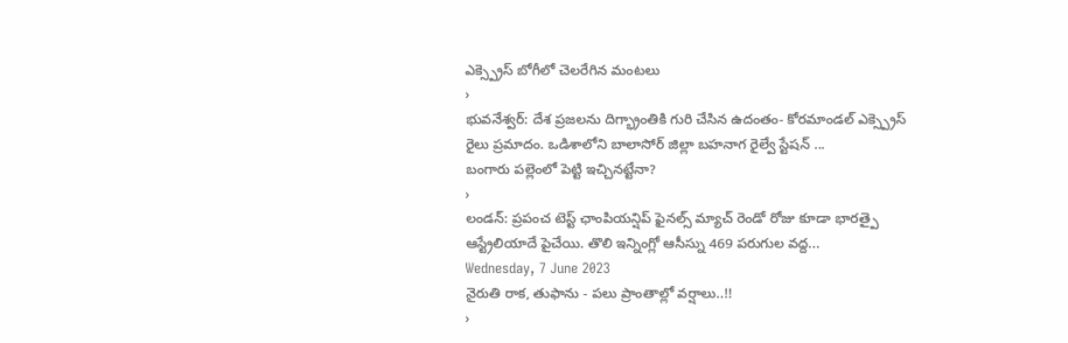ఎక్స్ప్రెస్ బోగీలో చెలరేగిన మంటలు
›
భువనేశ్వర్: దేశ ప్రజలను దిగ్భ్రాంతికి గురి చేసిన ఉదంతం- కోరమాండల్ ఎక్స్ప్రెస్ రైలు ప్రమాదం. ఒడిశాలోని బాలాసోర్ జిల్లా బహనాగ రైల్వే స్టేషన్ ...
బంగారు పల్లెంలో పెట్టి ఇచ్చినట్టేనా?
›
లండన్: ప్రపంచ టెస్ట్ ఛాంపియన్షిప్ ఫైనల్స్ మ్యాచ్ రెండో రోజు కూడా భారత్పై ఆస్ట్రేలియాదే పైచేయి. తొలి ఇన్నింగ్లో ఆసీస్ను 469 పరుగుల వద్ద...
Wednesday, 7 June 2023
నైరుతి రాక, తుఫాను - పలు ప్రాంతాల్లో వర్షాలు..!!
›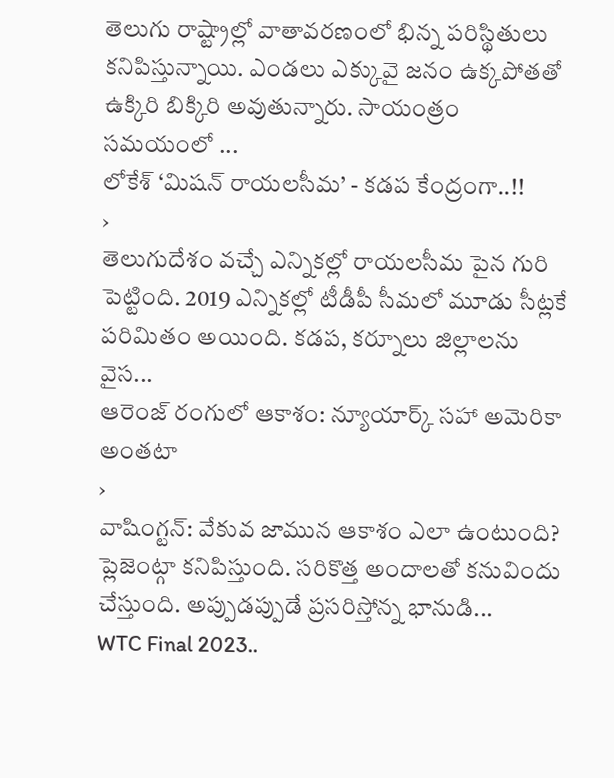తెలుగు రాష్ట్రాల్లో వాతావరణంలో భిన్న పరిస్థితులు కనిపిస్తున్నాయి. ఎండలు ఎక్కువై జనం ఉక్కపోతతో ఉక్కిరి బిక్కిరి అవుతున్నారు. సాయంత్రం సమయంలో ...
లోకేశ్ ‘మిషన్ రాయలసీమ’ - కడప కేంద్రంగా..!!
›
తెలుగుదేశం వచ్చే ఎన్నికల్లో రాయలసీమ పైన గురి పెట్టింది. 2019 ఎన్నికల్లో టీడీపీ సీమలో మూడు సీట్లకే పరిమితం అయింది. కడప, కర్నూలు జిల్లాలను వైస...
ఆరెంజ్ రంగులో ఆకాశం: న్యూయార్క్ సహా అమెరికా అంతటా
›
వాషింగ్టన్: వేకువ జామున ఆకాశం ఎలా ఉంటుంది? ప్లెజెంట్గా కనిపిస్తుంది. సరికొత్త అందాలతో కనువిందు చేస్తుంది. అప్పుడప్పుడే ప్రసరిస్తోన్న భానుడి...
WTC Final 2023..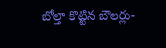బోల్తా కొట్టిన బౌలర్లు-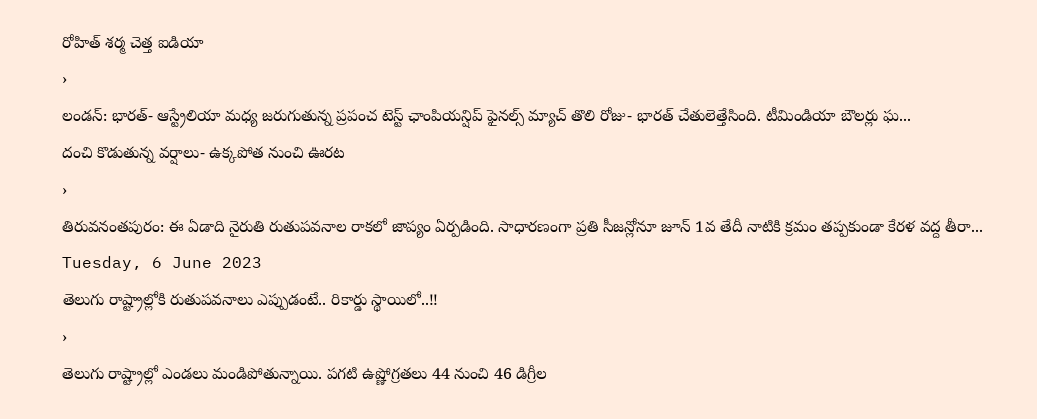రోహిత్ శర్మ చెత్త ఐడియా
›
లండన్: భారత్- ఆస్ట్రేలియా మధ్య జరుగుతున్న ప్రపంచ టెస్ట్ ఛాంపియన్షిప్ ఫైనల్స్ మ్యాచ్ తొలి రోజు- భారత్ చేతులెత్తేసింది. టీమిండియా బౌలర్లు ఘ...
దంచి కొడుతున్న వర్షాలు- ఉక్కపోత నుంచి ఊరట
›
తిరువనంతపురం: ఈ ఏడాది నైరుతి రుతుపవనాల రాకలో జాప్యం ఏర్పడింది. సాధారణంగా ప్రతి సీజన్లోనూ జూన్ 1వ తేదీ నాటికి క్రమం తప్పకుండా కేరళ వద్ద తీరా...
Tuesday, 6 June 2023
తెలుగు రాష్ట్రాల్లోకి రుతుపవనాలు ఎప్పుడంటే.. రికార్డు స్థాయిలో..!!
›
తెలుగు రాష్ట్రాల్లో ఎండలు మండిపోతున్నాయి. పగటి ఉష్ణోగ్రతలు 44 నుంచి 46 డిగ్రీల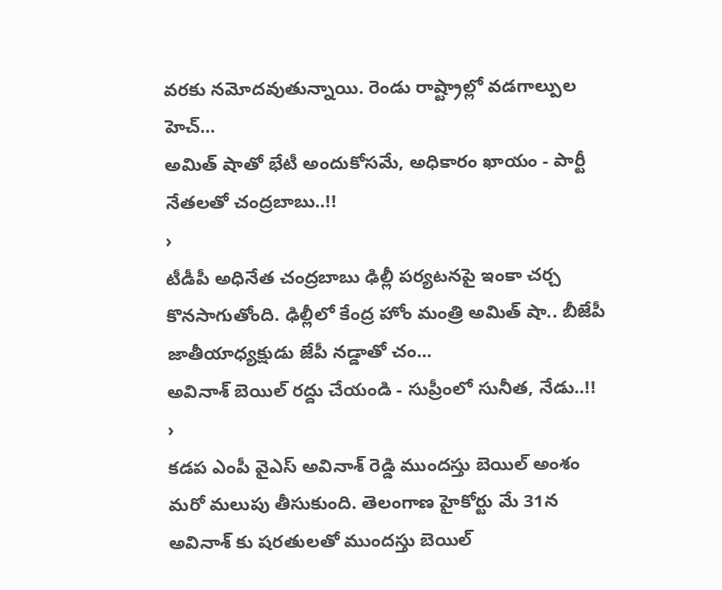వరకు నమోదవుతున్నాయి. రెండు రాష్ట్రాల్లో వడగాల్పుల హెచ్...
అమిత్ షాతో భేటీ అందుకోసమే, అధికారం ఖాయం - పార్టీ నేతలతో చంద్రబాబు..!!
›
టీడీపీ అధినేత చంద్రబాబు ఢిల్లీ పర్యటనపై ఇంకా చర్చ కొనసాగుతోంది. ఢిల్లీలో కేంద్ర హోం మంత్రి అమిత్ షా.. బీజేపీ జాతీయాధ్యక్షుడు జేపీ నడ్డాతో చం...
అవినాశ్ బెయిల్ రద్దు చేయండి - సుప్రీంలో సునీత, నేడు..!!
›
కడప ఎంపీ వైఎస్ అవినాశ్ రెడ్డి ముందస్తు బెయిల్ అంశం మరో మలుపు తీసుకుంది. తెలంగాణ హైకోర్టు మే 31న అవినాశ్ కు షరతులతో ముందస్తు బెయిల్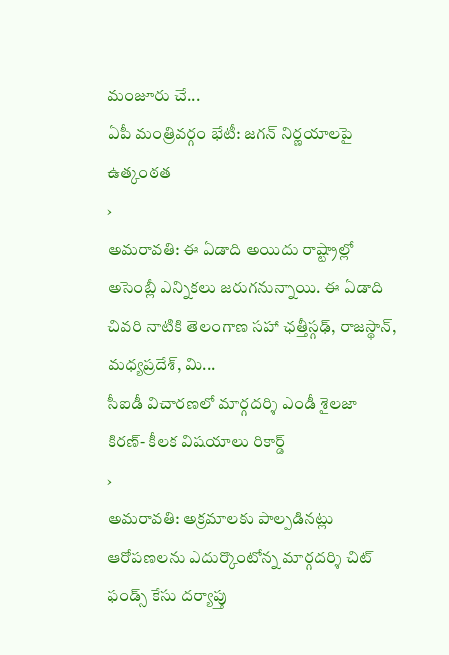మంజూరు చే...
ఏపీ మంత్రివర్గం భేటీ: జగన్ నిర్ణయాలపై ఉత్కంఠత
›
అమరావతి: ఈ ఏడాది అయిదు రాష్ట్రాల్లో అసెంబ్లీ ఎన్నికలు జరుగనున్నాయి. ఈ ఏడాది చివరి నాటికి తెలంగాణ సహా ఛత్తీస్గఢ్, రాజస్థాన్, మధ్యప్రదేశ్, మి...
సీఐడీ విచారణలో మార్గదర్శి ఎండీ శైలజా కిరణ్- కీలక విషయాలు రికార్డ్
›
అమరావతి: అక్రమాలకు పాల్పడినట్లు ఆరోపణలను ఎదుర్కొంటోన్న మార్గదర్శి చిట్ ఫండ్స్ కేసు దర్యాప్తు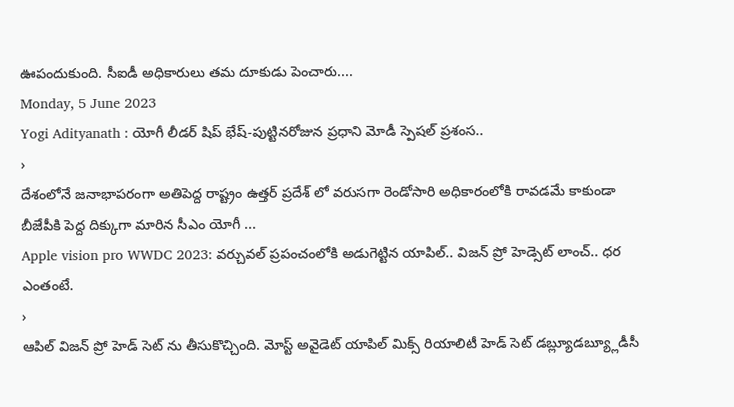ఊపందుకుంది. సీఐడీ అధికారులు తమ దూకుడు పెంచారు....
Monday, 5 June 2023
Yogi Adityanath : యోగీ లీడర్ షిప్ భేష్-పుట్టినరోజున ప్రధాని మోడీ స్పెషల్ ప్రశంస..
›
దేశంలోనే జనాభాపరంగా అతిపెద్ద రాష్ట్రం ఉత్తర్ ప్రదేశ్ లో వరుసగా రెండోసారి అధికారంలోకి రావడమే కాకుండా బీజేపీకి పెద్ద దిక్కుగా మారిన సీఎం యోగీ ...
Apple vision pro WWDC 2023: వర్చువల్ ప్రపంచంలోకి అడుగెట్టిన యాపిల్.. విజన్ ప్రో హెడ్సెట్ లాంచ్.. ధర ఎంతంటే.
›
ఆపిల్ విజన్ ప్రో హెడ్ సెట్ ను తీసుకొచ్చింది. మోస్ట్ అవైడెట్ యాపిల్ మిక్స్ రియాలిటీ హెడ్ సెట్ డబ్ల్యూడబ్య్లూడీసీ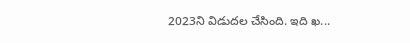2023ని విడుదల చేసింది. ఇది ఖ...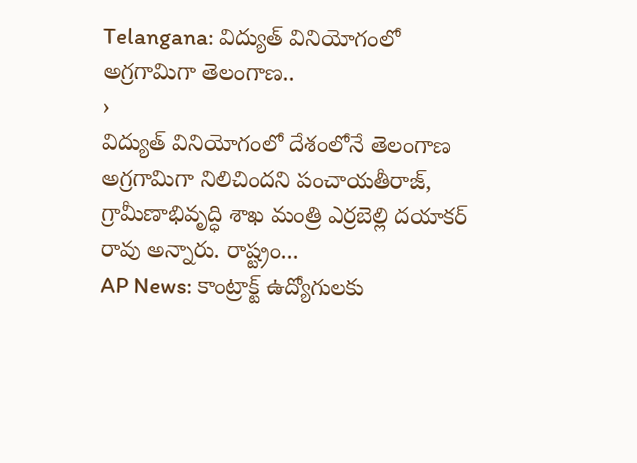Telangana: విద్యుత్ వినియోగంలో అగ్రగామిగా తెలంగాణ..
›
విద్యుత్ వినియోగంలో దేశంలోనే తెలంగాణ అగ్రగామిగా నిలిచిందని పంచాయతీరాజ్, గ్రామీణాభివృద్ధి శాఖ మంత్రి ఎర్రబెల్లి దయాకర్ రావు అన్నారు. రాష్ట్రం...
AP News: కాంట్రాక్ట్ ఉద్యోగులకు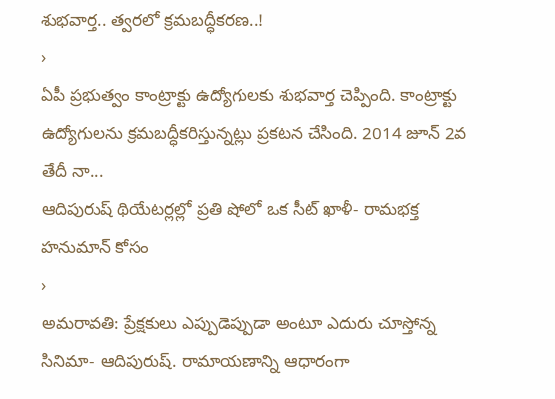శుభవార్త.. త్వరలో క్రమబద్ధీకరణ..!
›
ఏపీ ప్రభుత్వం కాంట్రాక్టు ఉద్యోగులకు శుభవార్త చెప్పింది. కాంట్రాక్టు ఉద్యోగులను క్రమబద్ధీకరిస్తున్నట్లు ప్రకటన చేసింది. 2014 జూన్ 2వ తేదీ నా...
ఆదిపురుష్ థియేటర్లల్లో ప్రతి షోలో ఒక సీట్ ఖాళీ- రామభక్త హనుమాన్ కోసం
›
అమరావతి: ప్రేక్షకులు ఎప్పుడెప్పుడా అంటూ ఎదురు చూస్తోన్న సినిమా- ఆదిపురుష్. రామాయణాన్ని ఆధారంగా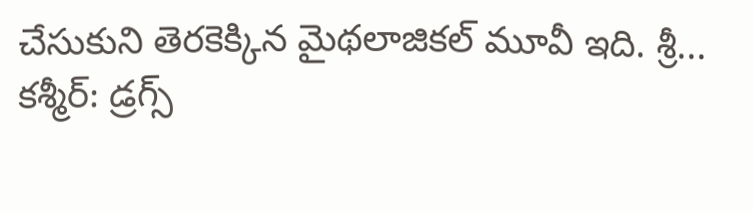చేసుకుని తెరకెక్కిన మైథలాజికల్ మూవీ ఇది. శ్రీ...
కశ్మీర్: డ్రగ్స్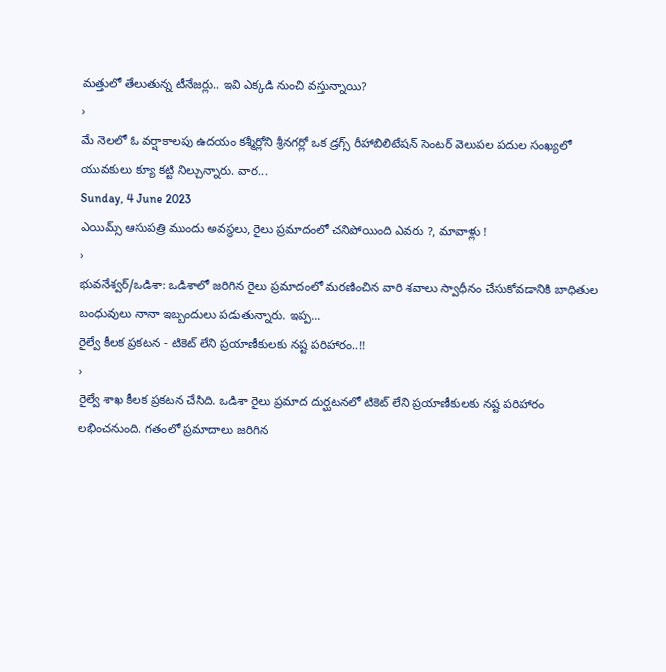మత్తులో తేలుతున్న టీనేజర్లు.. ఇవి ఎక్కడి నుంచి వస్తున్నాయి?
›
మే నెలలో ఓ వర్షాకాలపు ఉదయం కశ్మీర్లోని శ్రీనగర్లో ఒక డ్రగ్స్ రీహాబిలిటేషన్ సెంటర్ వెలుపల పదుల సంఖ్యలో యువకులు క్యూ కట్టి నిల్చున్నారు. వార...
Sunday, 4 June 2023
ఎయిమ్స్ ఆసుపత్రి ముందు అవస్థలు, రైలు ప్రమాదంలో చనిపోయింది ఎవరు ?, మావాళ్లు !
›
భువనేశ్వర్/ఒడిశా: ఒడిశాలో జరిగిన రైలు ప్రమాదంలో మరణించిన వారి శవాలు స్వాధీనం చేసుకోవడానికి బాధితుల బంధువులు నానా ఇబ్బందులు పడుతున్నారు. ఇప్ప...
రైల్వే కీలక ప్రకటన - టికెట్ లేని ప్రయాణీకులకు నష్ట పరిహారం..!!
›
రైల్వే శాఖ కీలక ప్రకటన చేసిది. ఒడిశా రైలు ప్రమాద దుర్ఘటనలో టికెట్ లేని ప్రయాణీకులకు నష్ట పరిహారం లభించనుంది. గతంలో ప్రమాదాలు జరిగిన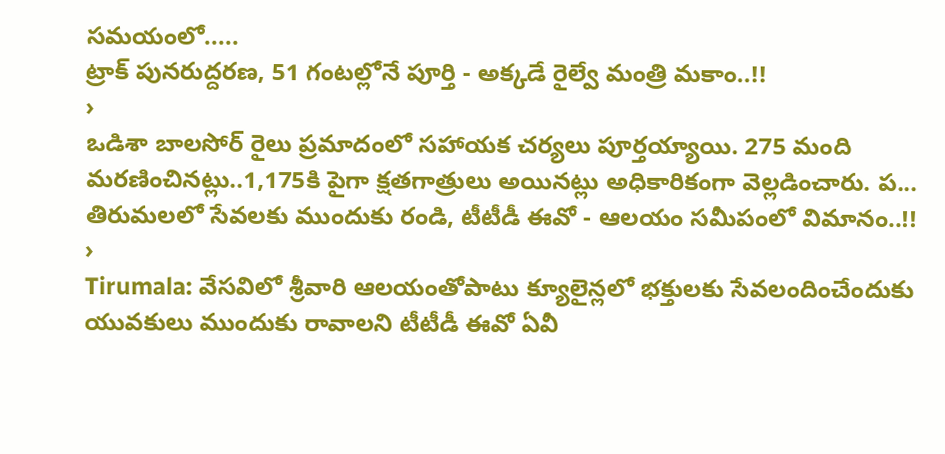సమయంలో.....
ట్రాక్ పునరుద్దరణ, 51 గంటల్లోనే పూర్తి - అక్కడే రైల్వే మంత్రి మకాం..!!
›
ఒడిశా బాలసోర్ రైలు ప్రమాదంలో సహాయక చర్యలు పూర్తయ్యాయి. 275 మంది మరణించినట్లు..1,175కి పైగా క్షతగాత్రులు అయినట్లు అధికారికంగా వెల్లడించారు. ప...
తిరుమలలో సేవలకు ముందుకు రండి, టీటీడీ ఈవో - ఆలయం సమీపంలో విమానం..!!
›
Tirumala: వేసవిలో శ్రీవారి ఆలయంతోపాటు క్యూలైన్లలో భక్తులకు సేవలందించేందుకు యువకులు ముందుకు రావాలని టీటీడీ ఈవో ఏవీ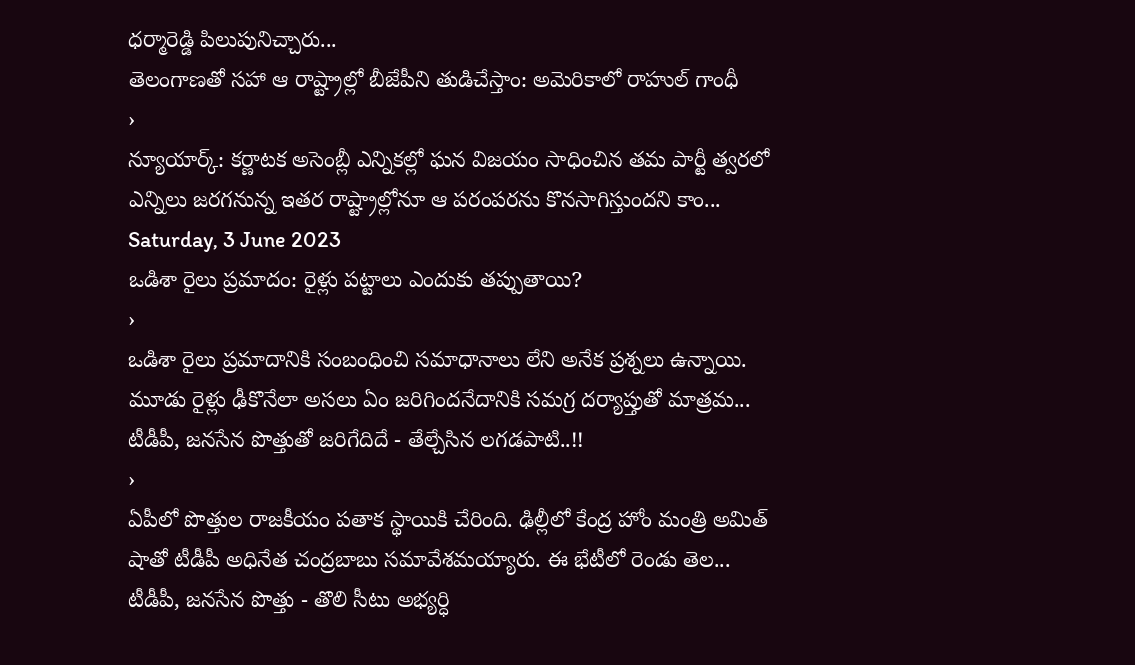ధర్మారెడ్డి పిలుపునిచ్చారు...
తెలంగాణతో సహా ఆ రాష్ట్రాల్లో బీజేపీని తుడిచేస్తాం: అమెరికాలో రాహుల్ గాంధీ
›
న్యూయార్క్: కర్ణాటక అసెంబ్లీ ఎన్నికల్లో ఘన విజయం సాధించిన తమ పార్టీ త్వరలో ఎన్నిలు జరగనున్న ఇతర రాష్ట్రాల్లోనూ ఆ పరంపరను కొనసాగిస్తుందని కాం...
Saturday, 3 June 2023
ఒడిశా రైలు ప్రమాదం: రైళ్లు పట్టాలు ఎందుకు తప్పుతాయి?
›
ఒడిశా రైలు ప్రమాదానికి సంబంధించి సమాధానాలు లేని అనేక ప్రశ్నలు ఉన్నాయి. మూడు రైళ్లు ఢీకొనేలా అసలు ఏం జరిగిందనేదానికి సమగ్ర దర్యాప్తుతో మాత్రమ...
టీడీపీ, జనసేన పొత్తుతో జరిగేదిదే - తేల్చేసిన లగడపాటి..!!
›
ఏపీలో పొత్తుల రాజకీయం పతాక స్థాయికి చేరింది. ఢిల్లీలో కేంద్ర హోం మంత్రి అమిత్ షాతో టీడీపీ అధినేత చంద్రబాబు సమావేశమయ్యారు. ఈ భేటీలో రెండు తెల...
టీడీపీ, జనసేన పొత్తు - తొలి సీటు అభ్యర్ధి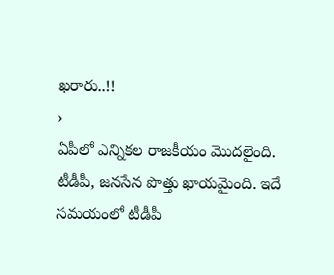ఖరారు..!!
›
ఏపీలో ఎన్నికల రాజకీయం మొదలైంది. టీడీపీ, జనసేన పొత్తు ఖాయమైంది. ఇదే సమయంలో టీడీపీ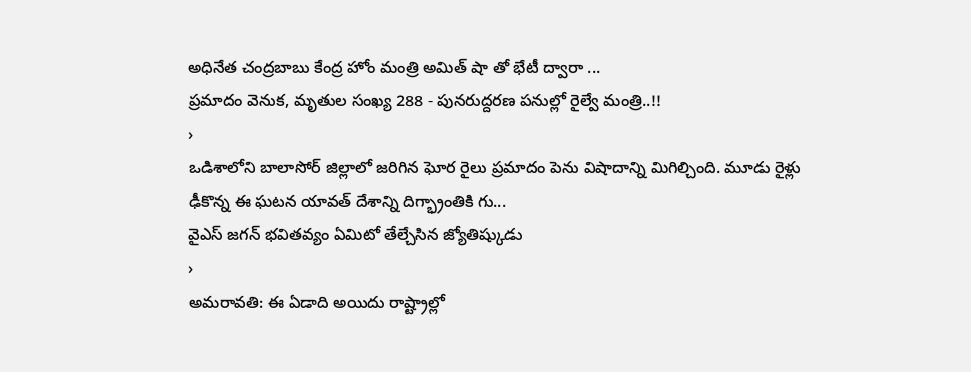అధినేత చంద్రబాబు కేంద్ర హోం మంత్రి అమిత్ షా తో భేటీ ద్వారా ...
ప్రమాదం వెనుక, మృతుల సంఖ్య 288 - పునరుద్దరణ పనుల్లో రైల్వే మంత్రి..!!
›
ఒడిశాలోని బాలాసోర్ జిల్లాలో జరిగిన ఘోర రైలు ప్రమాదం పెను విషాదాన్ని మిగిల్చింది. మూడు రైళ్లు ఢీకొన్న ఈ ఘటన యావత్ దేశాన్ని దిగ్భ్రాంతికి గు...
వైఎస్ జగన్ భవితవ్యం ఏమిటో తేల్చేసిన జ్యోతిష్కుడు
›
అమరావతి: ఈ ఏడాది అయిదు రాష్ట్రాల్లో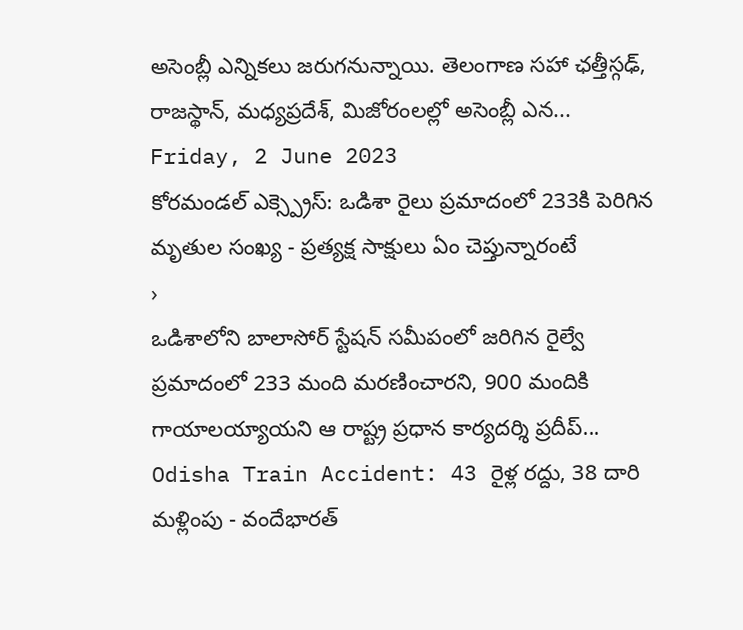అసెంబ్లీ ఎన్నికలు జరుగనున్నాయి. తెలంగాణ సహా ఛత్తీస్గఢ్, రాజస్థాన్, మధ్యప్రదేశ్, మిజోరంలల్లో అసెంబ్లీ ఎన...
Friday, 2 June 2023
కోరమండల్ ఎక్స్ప్రెస్: ఒడిశా రైలు ప్రమాదంలో 233కి పెరిగిన మృతుల సంఖ్య - ప్రత్యక్ష సాక్షులు ఏం చెప్తున్నారంటే
›
ఒడిశాలోని బాలాసోర్ స్టేషన్ సమీపంలో జరిగిన రైల్వే ప్రమాదంలో 233 మంది మరణించారని, 900 మందికి గాయాలయ్యాయని ఆ రాష్ట్ర ప్రధాన కార్యదర్శి ప్రదీప్...
Odisha Train Accident: 43 రైళ్ల రద్దు, 38 దారి మళ్లింపు - వందేభారత్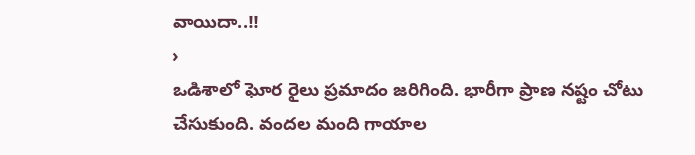వాయిదా..!!
›
ఒడిశాలో ఘోర రైలు ప్రమాదం జరిగింది. భారీగా ప్రాణ నష్టం చోటు చేసుకుంది. వందల మంది గాయాల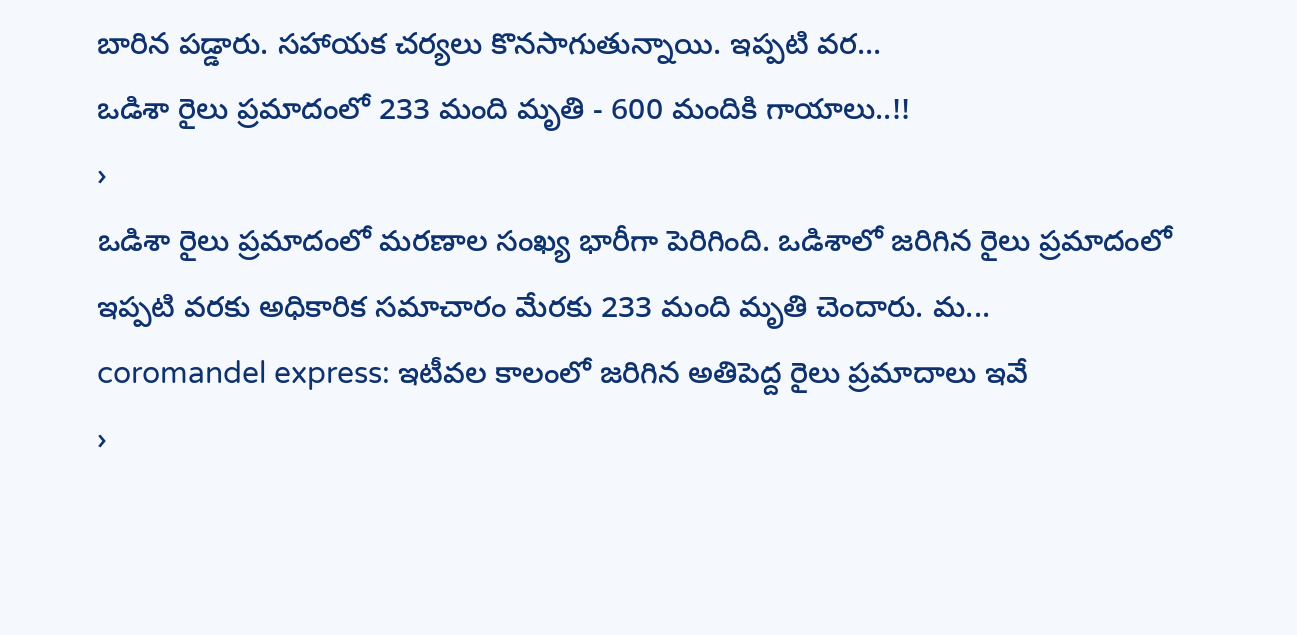బారిన పడ్డారు. సహాయక చర్యలు కొనసాగుతున్నాయి. ఇప్పటి వర...
ఒడిశా రైలు ప్రమాదంలో 233 మంది మృతి - 600 మందికి గాయాలు..!!
›
ఒడిశా రైలు ప్రమాదంలో మరణాల సంఖ్య భారీగా పెరిగింది. ఒడిశాలో జరిగిన రైలు ప్రమాదంలో ఇప్పటి వరకు అధికారిక సమాచారం మేరకు 233 మంది మృతి చెందారు. మ...
coromandel express: ఇటీవల కాలంలో జరిగిన అతిపెద్ద రైలు ప్రమాదాలు ఇవే
›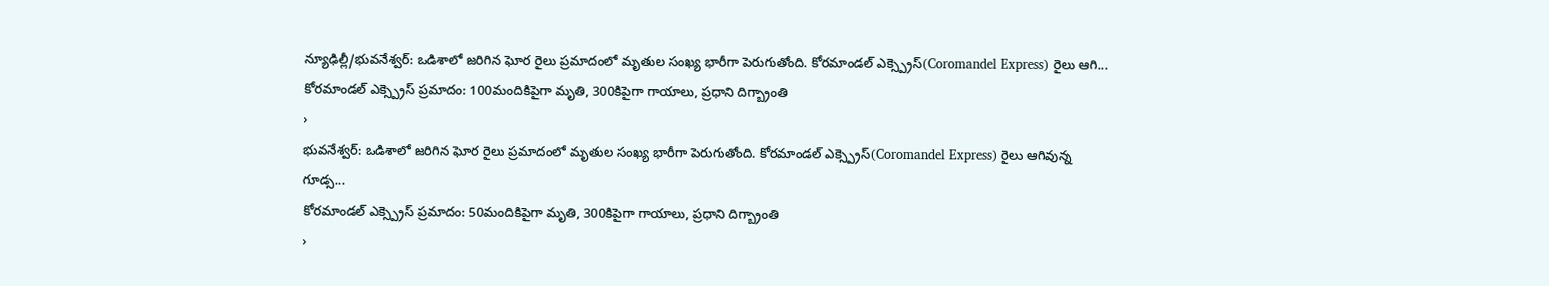న్యూఢిల్లీ/భువనేశ్వర్: ఒడిశాలో జరిగిన ఘోర రైలు ప్రమాదంలో మృతుల సంఖ్య భారీగా పెరుగుతోంది. కోరమాండల్ ఎక్స్ప్రెస్(Coromandel Express) రైలు ఆగి...
కోరమాండల్ ఎక్స్ప్రెస్ ప్రమాదం: 100మందికిపైగా మృతి, 300కిపైగా గాయాలు, ప్రధాని దిగ్బ్రాంతి
›
భువనేశ్వర్: ఒడిశాలో జరిగిన ఘోర రైలు ప్రమాదంలో మృతుల సంఖ్య భారీగా పెరుగుతోంది. కోరమాండల్ ఎక్స్ప్రెస్(Coromandel Express) రైలు ఆగివున్న గూడ్స...
కోరమాండల్ ఎక్స్ప్రెస్ ప్రమాదం: 50మందికిపైగా మృతి, 300కిపైగా గాయాలు, ప్రధాని దిగ్బ్రాంతి
›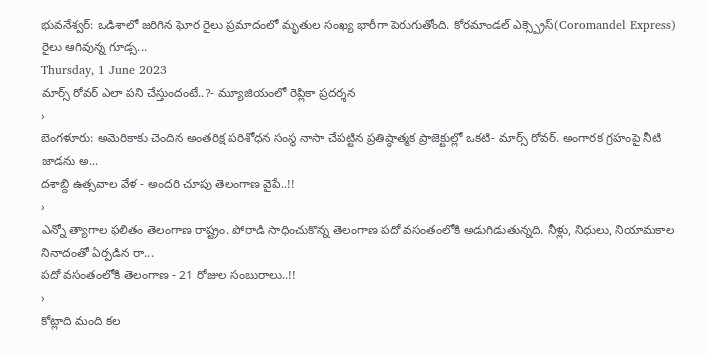భువనేశ్వర్: ఒడిశాలో జరిగిన ఘోర రైలు ప్రమాదంలో మృతుల సంఖ్య భారీగా పెరుగుతోంది. కోరమాండల్ ఎక్స్ప్రెస్(Coromandel Express) రైలు ఆగివున్న గూడ్స...
Thursday, 1 June 2023
మార్స్ రోవర్ ఎలా పని చేస్తుందంటే..?- మ్యూజియంలో రెప్లికా ప్రదర్శన
›
బెంగళూరు: అమెరికాకు చెందిన అంతరిక్ష పరిశోధన సంస్థ నాసా చేపట్టిన ప్రతిష్ఠాత్మక ప్రాజెక్టుల్లో ఒకటి- మార్స్ రోవర్. అంగారక గ్రహంపై నీటి జాడను అ...
దశాబ్ది ఉత్సవాల వేళ - అందరి చూపు తెలంగాణ వైపే..!!
›
ఎన్నో త్యాగాల ఫలితం తెలంగాణ రాష్ట్రం. పోరాడి సాధించుకొన్న తెలంగాణ పదో వసంతంలోకి అడుగిడుతున్నది. నీళ్లు, నిధులు, నియామకాల నినాదంతో ఏర్పడిన రా...
పదో వసంతంలోకి తెలంగాణ - 21 రోజుల సంబురాలు..!!
›
కోట్లాది మంది కల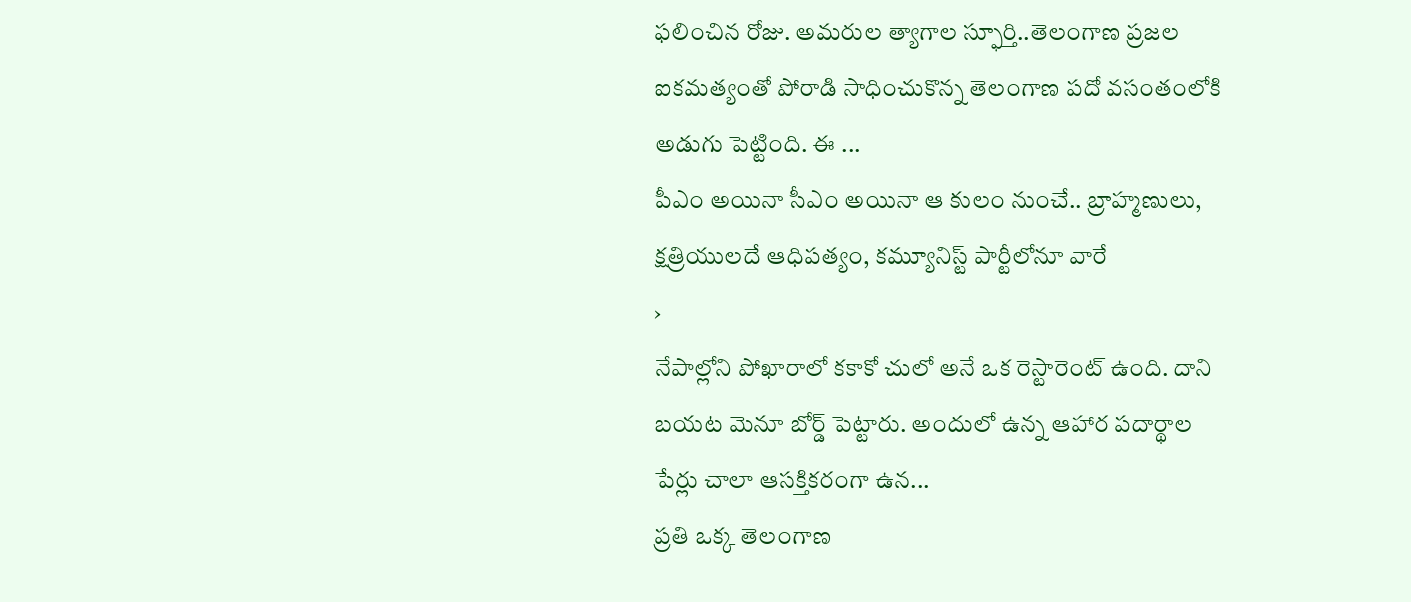ఫలించిన రోజు. అమరుల త్యాగాల స్ఫూర్తి..తెలంగాణ ప్రజల ఐకమత్యంతో పోరాడి సాధించుకొన్న తెలంగాణ పదో వసంతంలోకి అడుగు పెట్టింది. ఈ ...
పీఎం అయినా సీఎం అయినా ఆ కులం నుంచే.. బ్రాహ్మణులు, క్షత్రియులదే ఆధిపత్యం, కమ్యూనిస్ట్ పార్టీలోనూ వారే
›
నేపాల్లోని పోఖారాలో కకాకో చులో అనే ఒక రెస్టారెంట్ ఉంది. దాని బయట మెనూ బోర్డ్ పెట్టారు. అందులో ఉన్న ఆహార పదార్థాల పేర్లు చాలా ఆసక్తికరంగా ఉన...
ప్రతి ఒక్క తెలంగాణ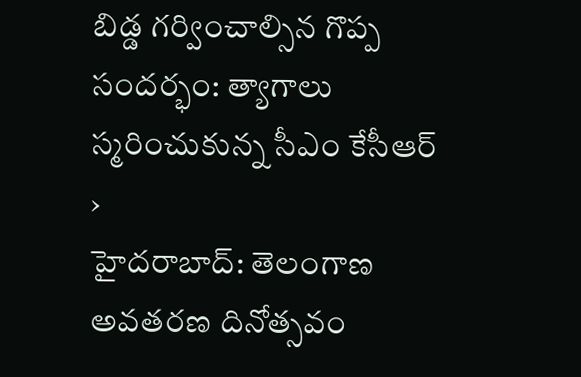బిడ్డ గర్వించాల్సిన గొప్ప సందర్భం: త్యాగాలు స్మరించుకున్న సీఎం కేసీఆర్
›
హైదరాబాద్: తెలంగాణ అవతరణ దినోత్సవం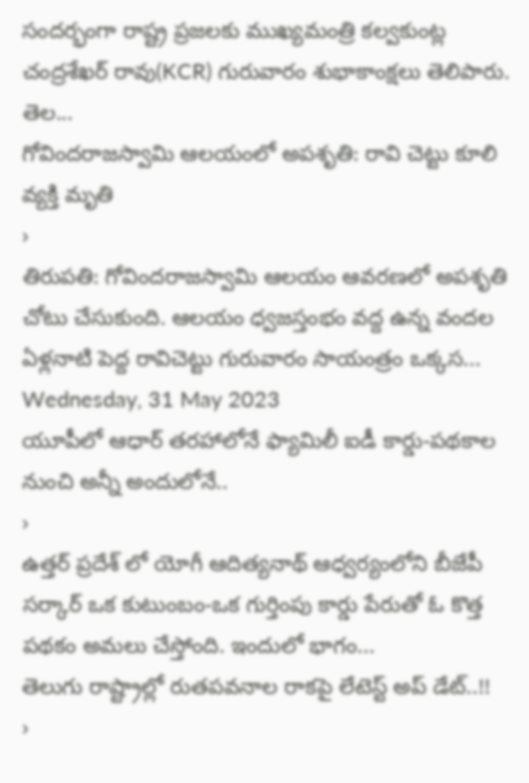సందర్భంగా రాష్ట్ర ప్రజలకు ముఖ్యమంత్రి కల్వకుంట్ల చంద్రశేఖర్ రావు(KCR) గురువారం శుభాకాంక్షలు తెలిపారు. తెల...
గోవిందరాజస్వామి ఆలయంలో అపశృతి: రావి చెట్టు కూలి వ్యక్తి మృతి
›
తిరుపతి: గోవిందరాజస్వామి ఆలయం ఆవరణలో అపశృతి చోటు చేసుకుంది. ఆలయం ధ్వజస్తంభం వద్ద ఉన్న వందల ఏళ్లనాటి పెద్ద రావిచెట్టు గురువారం సాయంత్రం ఒక్కస...
Wednesday, 31 May 2023
యూపీలో ఆధార్ తరహాలోనే ఫ్యామిలీ ఐడీ కార్డు-పథకాల నుంచి అన్నీ అందులోనే..
›
ఉత్తర్ ప్రదేశ్ లో యోగీ ఆదిత్యనాథ్ ఆధ్వర్యంలోని బీజేపీ సర్కార్ ఒక కుటుంబం-ఒక గుర్తింపు కార్డు పేరుతో ఓ కొత్త పథకం అమలు చేస్తోంది. ఇందులో భాగం...
తెలుగు రాష్ట్రాల్లో రుతపవనాల రాకపై లేటెస్ట్ అప్ డేట్..!!
›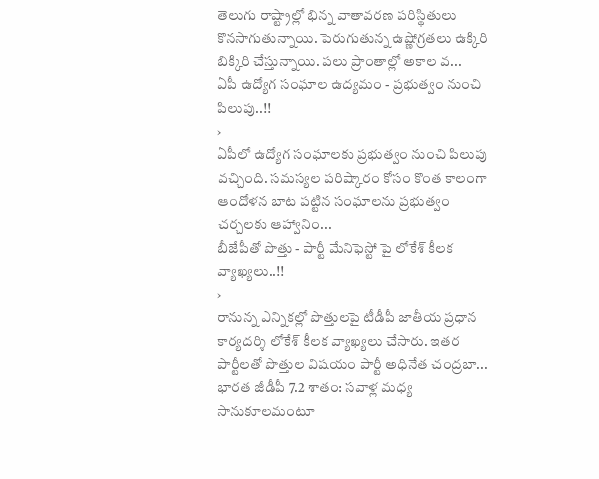తెలుగు రాష్ట్రాల్లో భిన్న వాతావరణ పరిస్థితులు కొనసాగుతున్నాయి. పెరుగుతున్న ఉష్ణోగ్రతలు ఉక్కిరి బిక్కిరి చేస్తున్నాయి. పలు ప్రాంతాల్లో అకాల వ...
ఏపీ ఉద్యోగ సంఘాల ఉద్యమం - ప్రభుత్వం నుంచి పిలుపు..!!
›
ఏపీలో ఉద్యోగ సంఘాలకు ప్రభుత్వం నుంచి పిలుపు వచ్చింది. సమస్యల పరిష్కారం కోసం కొంత కాలంగా ఆందోళన బాట పట్టిన సంఘాలను ప్రభుత్వం చర్చలకు ఆహ్వానిం...
బీజేపీతో పొత్తు - పార్టీ మేనిఫెస్టో పై లోకేశ్ కీలక వ్యాఖ్యలు..!!
›
రానున్న ఎన్నికల్లో పొత్తులపై టీడీపీ జాతీయ ప్రధాన కార్యదర్శి లోకేశ్ కీలక వ్యాఖ్యలు చేసారు. ఇతర పార్టీలతో పొత్తుల విషయం పార్టీ అధినేత చంద్రబా...
భారత జీడీపీ 7.2 శాతం: సవాళ్ల మధ్య సానుకూలమంటూ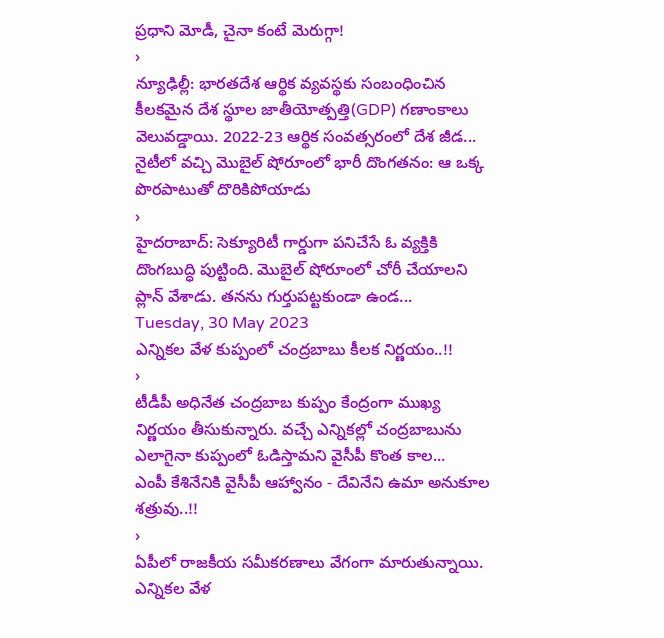ప్రధాని మోడీ, చైనా కంటే మెరుగ్గా!
›
న్యూఢిల్లీ: భారతదేశ ఆర్థిక వ్యవస్థకు సంబంధించిన కీలకమైన దేశ స్థూల జాతీయోత్పత్తి(GDP) గణాంకాలు వెలువడ్డాయి. 2022-23 ఆర్థిక సంవత్సరంలో దేశ జీడ...
నైటీలో వచ్చి మొబైల్ షోరూంలో భారీ దొంగతనం: ఆ ఒక్క పొరపాటుతో దొరికిపోయాడు
›
హైదరాబాద్: సెక్యూరిటీ గార్డుగా పనిచేసే ఓ వ్యక్తికి దొంగబుద్ధి పుట్టింది. మొబైల్ షోరూంలో చోరీ చేయాలని ప్లాన్ వేశాడు. తనను గుర్తుపట్టకుండా ఉండ...
Tuesday, 30 May 2023
ఎన్నికల వేళ కుప్పంలో చంద్రబాబు కీలక నిర్ణయం..!!
›
టీడీపీ అధినేత చంద్రబాబ కుప్పం కేంద్రంగా ముఖ్య నిర్ణయం తీసుకున్నారు. వచ్చే ఎన్నికల్లో చంద్రబాబును ఎలాగైనా కుప్పంలో ఓడిస్తామని వైసీపీ కొంత కాల...
ఎంపీ కేశినేనికి వైసీపీ ఆహ్వానం - దేవినేని ఉమా అనుకూల శత్రువు..!!
›
ఏపీలో రాజకీయ సమీకరణాలు వేగంగా మారుతున్నాయి. ఎన్నికల వేళ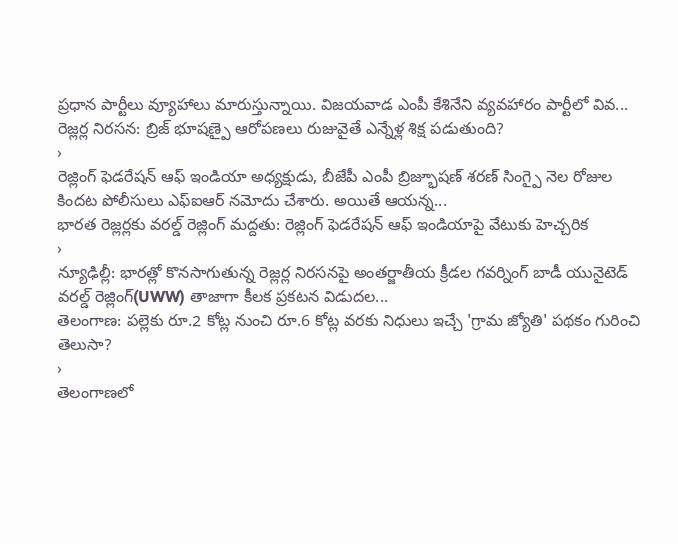ప్రధాన పార్టీలు వ్యూహాలు మారుస్తున్నాయి. విజయవాడ ఎంపీ కేశినేని వ్యవహారం పార్టీలో వివ...
రెజ్లర్ల నిరసన: బ్రిజ్ భూషణ్పై ఆరోపణలు రుజువైతే ఎన్నేళ్ల శిక్ష పడుతుంది?
›
రెజ్లింగ్ ఫెడరేషన్ ఆఫ్ ఇండియా అధ్యక్షుడు, బీజేపీ ఎంపీ బ్రిజ్భూషణ్ శరణ్ సింగ్పై నెల రోజుల కిందట పోలీసులు ఎఫ్ఐఆర్ నమోదు చేశారు. అయితే ఆయన్న...
భారత రెజ్లర్లకు వరల్డ్ రెజ్లింగ్ మద్దతు: రెజ్లింగ్ ఫెడరేషన్ ఆఫ్ ఇండియాపై వేటుకు హెచ్చరిక
›
న్యూఢిల్లీ: భారత్లో కొనసాగుతున్న రెజ్లర్ల నిరసనపై అంతర్జాతీయ క్రీడల గవర్నింగ్ బాడీ యునైటెడ్ వరల్డ్ రెజ్లింగ్(UWW) తాజాగా కీలక ప్రకటన విడుదల...
తెలంగాణ: పల్లెకు రూ.2 కోట్ల నుంచి రూ.6 కోట్ల వరకు నిధులు ఇచ్చే 'గ్రామ జ్యోతి' పథకం గురించి తెలుసా?
›
తెలంగాణలో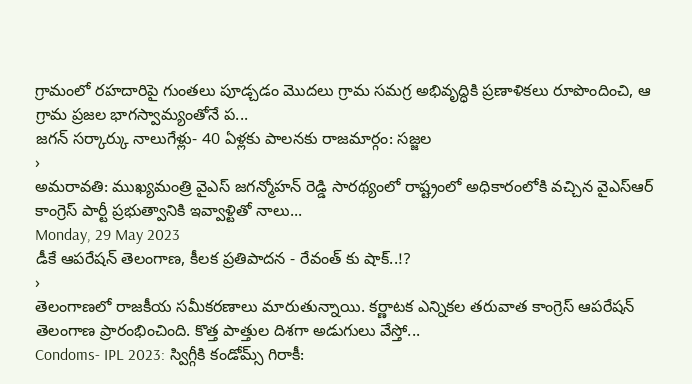గ్రామంలో రహదారిపై గుంతలు పూడ్చడం మొదలు గ్రామ సమగ్ర అభివృద్ధికి ప్రణాళికలు రూపొందించి, ఆ గ్రామ ప్రజల భాగస్వామ్యంతోనే ప...
జగన్ సర్కార్కు నాలుగేళ్లు- 40 ఏళ్లకు పాలనకు రాజమార్గం: సజ్జల
›
అమరావతి: ముఖ్యమంత్రి వైఎస్ జగన్మోహన్ రెడ్డి సారథ్యంలో రాష్ట్రంలో అధికారంలోకి వచ్చిన వైఎస్ఆర్ కాంగ్రెస్ పార్టీ ప్రభుత్వానికి ఇవ్వాళ్టితో నాలు...
Monday, 29 May 2023
డీకే ఆపరేషన్ తెలంగాణ, కీలక ప్రతిపాదన - రేవంత్ కు షాక్..!?
›
తెలంగాణలో రాజకీయ సమీకరణాలు మారుతున్నాయి. కర్ణాటక ఎన్నికల తరువాత కాంగ్రెస్ ఆపరేషన్ తెలంగాణ ప్రారంభించింది. కొత్త పాత్తుల దిశగా అడుగులు వేస్తో...
Condoms- IPL 2023: స్విగ్గీకి కండోమ్స్ గిరాకీ: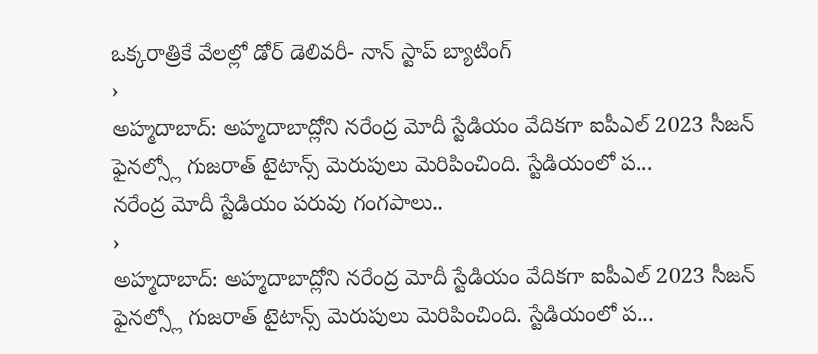ఒక్కరాత్రికే వేలల్లో డోర్ డెలివరీ- నాన్ స్టాప్ బ్యాటింగ్
›
అహ్మదాబాద్: అహ్మదాబాద్లోని నరేంద్ర మోదీ స్టేడియం వేదికగా ఐపీఎల్ 2023 సీజన్ ఫైనల్స్లో గుజరాత్ టైటాన్స్ మెరుపులు మెరిపించింది. స్టేడియంలో ప...
నరేంద్ర మోదీ స్టేడియం పరువు గంగపాలు..
›
అహ్మదాబాద్: అహ్మదాబాద్లోని నరేంద్ర మోదీ స్టేడియం వేదికగా ఐపీఎల్ 2023 సీజన్ ఫైనల్స్లో గుజరాత్ టైటాన్స్ మెరుపులు మెరిపించింది. స్టేడియంలో ప...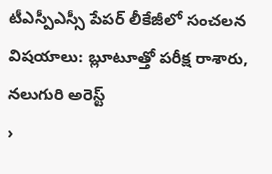టీఎస్పీఎస్సీ పేపర్ లీకేజీలో సంచలన విషయాలు: బ్లూటూత్తో పరీక్ష రాశారు, నలుగురి అరెస్ట్
›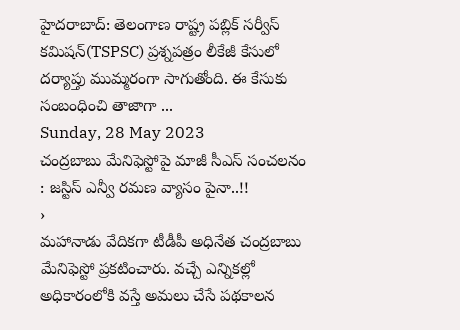హైదరాబాద్: తెలంగాణ రాష్ట్ర పబ్లిక్ సర్వీస్ కమిషన్(TSPSC) ప్రశ్నపత్రం లీకేజీ కేసులో దర్యాప్తు ముమ్మరంగా సాగుతోంది. ఈ కేసుకు సంబంధించి తాజాగా ...
Sunday, 28 May 2023
చంద్రబాబు మేనిఫెస్టోపై మాజీ సీఎస్ సంచలనం : జస్టిస్ ఎన్వీ రమణ వ్యాసం పైనా..!!
›
మహానాడు వేదికగా టీడీపీ అధినేత చంద్రబాబు మేనిఫెస్టో ప్రకటించారు. వచ్చే ఎన్నికల్లో అధికారంలోకి వస్తే అమలు చేసే పథకాలన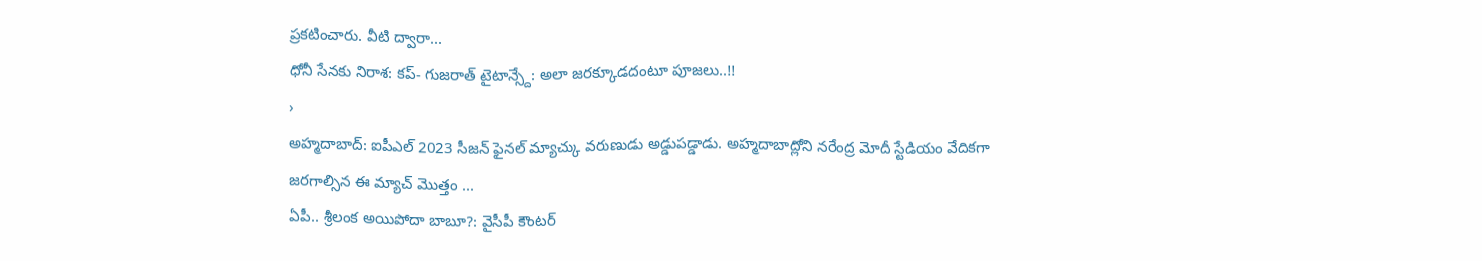ప్రకటించారు. వీటి ద్వారా...
ధోనీ సేనకు నిరాశ: కప్- గుజరాత్ టైటాన్స్దే: అలా జరక్కూడదంటూ పూజలు..!!
›
అహ్మదాబాద్: ఐపీఎల్ 2023 సీజన్ ఫైనల్ మ్యాచ్కు వరుణుడు అడ్డుపడ్డాడు. అహ్మదాబాద్లోని నరేంద్ర మోదీ స్టేడియం వేదికగా జరగాల్సిన ఈ మ్యాచ్ మొత్తం ...
ఏపీ.. శ్రీలంక అయిపోదా బాబూ?: వైసీపీ కౌంటర్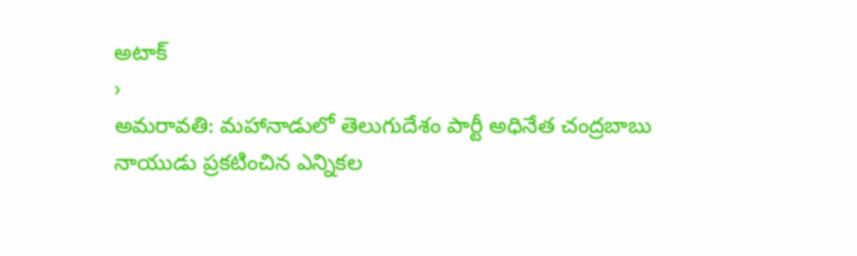అటాక్
›
అమరావతి: మహానాడులో తెలుగుదేశం పార్టీ అధినేత చంద్రబాబు నాయుడు ప్రకటించిన ఎన్నికల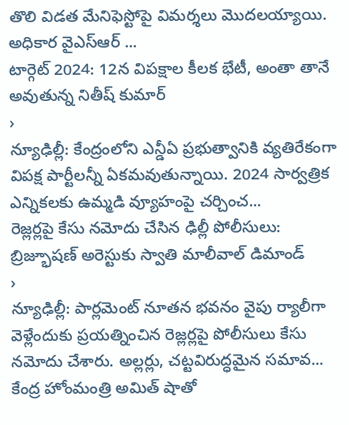తొలి విడత మేనిఫెస్టోపై విమర్శలు మొదలయ్యాయి. అధికార వైఎస్ఆర్ ...
టార్గెట్ 2024: 12న విపక్షాల కీలక భేటీ, అంతా తానే అవుతున్న నితీష్ కుమార్
›
న్యూఢిల్లీ: కేంద్రంలోని ఎన్డీఏ ప్రభుత్వానికి వ్యతిరేకంగా విపక్ష పార్టీలన్నీ ఏకమవుతున్నాయి. 2024 సార్వత్రిక ఎన్నికలకు ఉమ్మడి వ్యూహంపై చర్చించ...
రెజ్లర్లపై కేసు నమోదు చేసిన ఢిల్లీ పోలీసులు: బ్రిజ్భూషణ్ అరెస్టుకు స్వాతి మాలీవాల్ డిమాండ్
›
న్యూఢిల్లీ: పార్లమెంట్ నూతన భవనం వైపు ర్యాలీగా వెళ్లేందుకు ప్రయత్నించిన రెజ్లర్లపై పోలీసులు కేసు నమోదు చేశారు. అల్లర్లు, చట్టవిరుద్ధమైన సమావ...
కేంద్ర హోంమంత్రి అమిత్ షాతో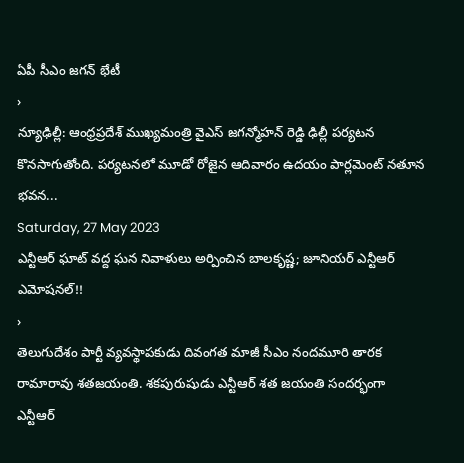ఏపీ సీఎం జగన్ భేటీ
›
న్యూఢిల్లీ: ఆంధ్రప్రదేశ్ ముఖ్యమంత్రి వైఎస్ జగన్మోహన్ రెడ్డి ఢిల్లీ పర్యటన కొనసాగుతోంది. పర్యటనలో మూడో రోజైన ఆదివారం ఉదయం పార్లమెంట్ నతూన భవన...
Saturday, 27 May 2023
ఎన్టీఆర్ ఘాట్ వద్ద ఘన నివాళులు అర్పించిన బాలకృష్ణ; జూనియర్ ఎన్టీఆర్ ఎమోషనల్!!
›
తెలుగుదేశం పార్టీ వ్యవస్థాపకుడు దివంగత మాజీ సీఎం నందమూరి తారక రామారావు శతజయంతి. శకపురుషుడు ఎన్టీఆర్ శత జయంతి సందర్భంగా ఎన్టీఆర్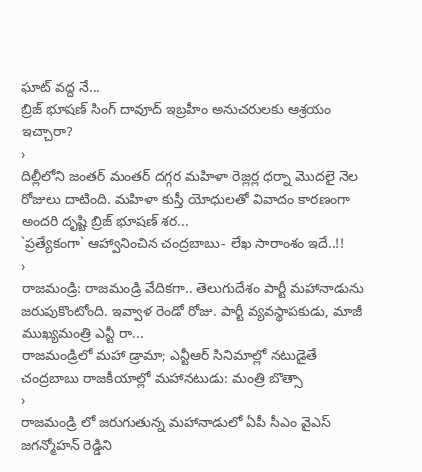ఘాట్ వద్ద నే...
బ్రిజ్ భూషణ్ సింగ్ దావూద్ ఇబ్రహీం అనుచరులకు ఆశ్రయం ఇచ్చారా?
›
దిల్లీలోని జంతర్ మంతర్ దగ్గర మహిళా రెజ్లర్ల ధర్నా మొదలై నెల రోజులు దాటింది. మహిళా కుస్తీ యోధులతో వివాదం కారణంగా అందరి దృష్టి బ్రిజ్ భూషణ్ శర...
`ప్రత్యేకంగా` ఆహ్వానించిన చంద్రబాబు- లేఖ సారాంశం ఇదే..!!
›
రాజమండ్రి: రాజమండ్రి వేదికగా.. తెలుగుదేశం పార్టీ మహానాడును జరుపుకొంటోంది. ఇవ్వాళ రెండో రోజు. పార్టీ వ్యవస్థాపకుడు, మాజీ ముఖ్యమంత్రి ఎన్టీ రా...
రాజమండ్రిలో మహా డ్రామా; ఎన్టీఆర్ సినిమాల్లో నటుడైతే చంద్రబాబు రాజకీయాల్లో మహానటుడు: మంత్రి బొత్సా
›
రాజమండ్రి లో జరుగుతున్న మహానాడులో ఏపీ సీఎం వైఎస్ జగన్మోహన్ రెడ్డిని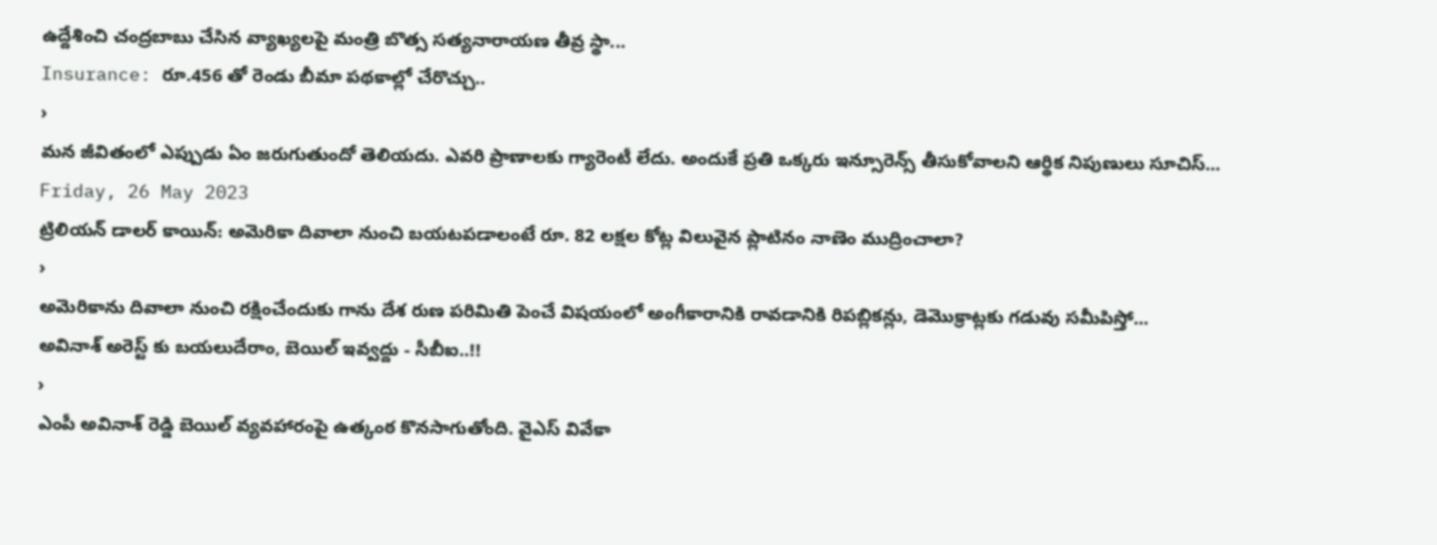ఉద్దేశించి చంద్రబాబు చేసిన వ్యాఖ్యలపై మంత్రి బొత్స సత్యనారాయణ తీవ్ర స్థా...
Insurance: రూ.456 తో రెండు బీమా పథకాల్లో చేరొచ్చు..
›
మన జీవితంలో ఎప్పుడు ఏం జరుగుతుందో తెలియదు. ఎవరి ప్రాణాలకు గ్యారెంటీ లేదు. అందుకే ప్రతి ఒక్కరు ఇన్సూరెన్స్ తీసుకోవాలని ఆర్థిక నిపుణులు సూచిస్...
Friday, 26 May 2023
ట్రిలియన్ డాలర్ కాయిన్: అమెరికా దివాలా నుంచి బయటపడాలంటే రూ. 82 లక్షల కోట్ల విలువైన ప్లాటినం నాణెం ముద్రించాలా?
›
అమెరికాను దివాలా నుంచి రక్షించేందుకు గాను దేశ రుణ పరిమితి పెంచే విషయంలో అంగీకారానికి రావడానికి రిపబ్లికన్లు, డెమొక్రాట్లకు గడువు సమీపిస్తో...
అవినాశ్ అరెస్ట్ కు బయలుదేరాం, బెయిల్ ఇవ్వద్దు - సీబీఐ..!!
›
ఎంపీ అవినాశ్ రెడ్డి బెయిల్ వ్యవహారంపై ఉత్కంఠ కొనసాగుతోంది. వైఎస్ వివేకా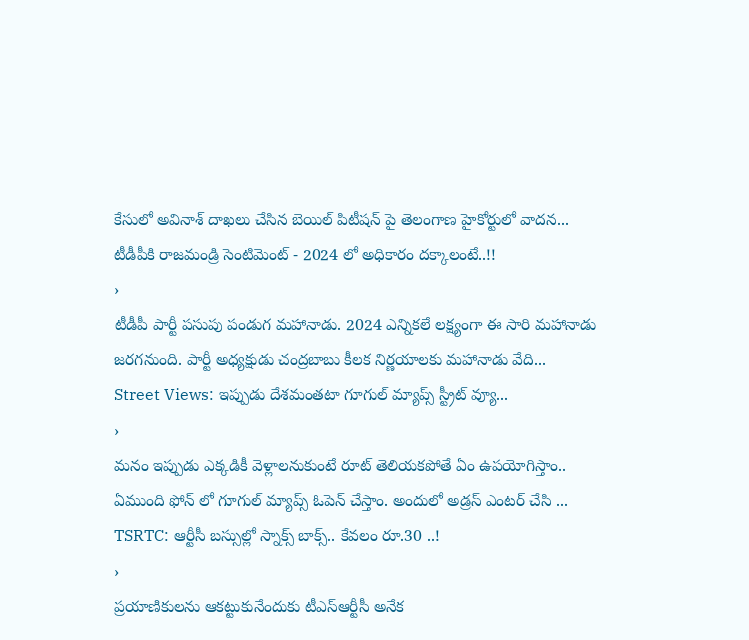కేసులో అవినాశ్ దాఖలు చేసిన బెయిల్ పిటీషన్ పై తెలంగాణ హైకోర్టులో వాదన...
టీడీపీకి రాజమండ్రి సెంటిమెంట్ - 2024 లో అధికారం దక్కాలంటే..!!
›
టీడీపీ పార్టీ పసుపు పండుగ మహానాడు. 2024 ఎన్నికలే లక్ష్యంగా ఈ సారి మహానాడు జరగనుంది. పార్టీ అధ్యక్షుడు చంద్రబాబు కీలక నిర్ణయాలకు మహానాడు వేది...
Street Views: ఇప్పుడు దేశమంతటా గూగుల్ మ్యాప్స్ స్ట్రీట్ వ్యూ...
›
మనం ఇప్పుడు ఎక్కడికీ వెళ్లాలనుకుంటే రూట్ తెలియకపోతే ఏం ఉపయోగిస్తాం.. ఏముంది ఫోన్ లో గూగుల్ మ్యాప్స్ ఓపెన్ చేస్తాం. అందులో అడ్రస్ ఎంటర్ చేసి ...
TSRTC: ఆర్టీసీ బస్సుల్లో స్నాక్స్ బాక్స్.. కేవలం రూ.30 ..!
›
ప్రయాణికులను ఆకట్టుకునేందుకు టీఎస్ఆర్టీసీ అనేక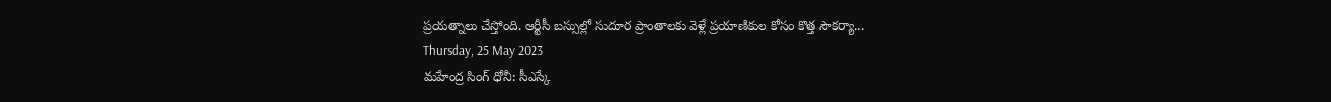ప్రయత్నాలు చేస్తోంది. ఆర్టీసీ బస్సుల్లో సుదూర ప్రాంతాలకు వెళ్లే ప్రయాణికుల కోసం కొత్త సౌకర్యా...
Thursday, 25 May 2023
మహేంద్ర సింగ్ ధోనీ: సీఎస్కే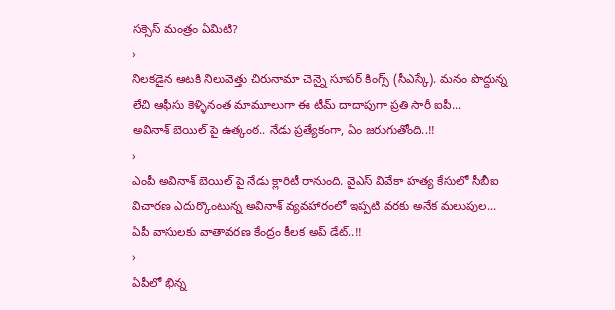సక్సెస్ మంత్రం ఏమిటి?
›
నిలకడైన ఆటకి నిలువెత్తు చిరునామా చెన్నై సూపర్ కింగ్స్ (సీఎస్కే). మనం పొద్దున్న లేచి ఆఫీసు కెళ్ళినంత మామూలుగా ఈ టీమ్ దాదాపుగా ప్రతి సారీ ఐపీ...
అవినాశ్ బెయిల్ పై ఉత్కంఠ.. నేడు ప్రత్యేకంగా, ఏం జరుగుతోంది..!!
›
ఎంపీ అవినాశ్ బెయిల్ పై నేడు క్లారిటీ రానుంది. వైఎస్ వివేకా హత్య కేసులో సీబీఐ విచారణ ఎదుర్కొంటున్న అవినాశ్ వ్యవహారంలో ఇప్పటి వరకు అనేక మలుపుల...
ఏపీ వాసులకు వాతావరణ కేంద్రం కీలక అప్ డేట్..!!
›
ఏపీలో భిన్న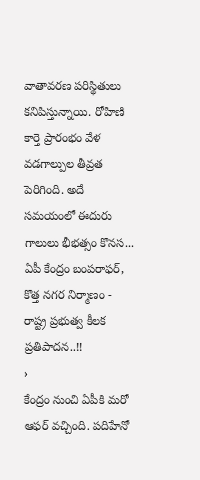వాతావరణ పరిస్థితులు కనిపిస్తున్నాయి. రోహిణి కార్తె ప్రారంభం వేళ వడగాల్పుల తీవ్రత పెరిగింది. అదే సమయంలో ఈదురు గాలులు భీభత్సం కొనస...
ఏపీ కేంద్రం బంపరాఫర్, కొత్త నగర నిర్మాణం - రాష్ట్ర ప్రభుత్వ కీలక ప్రతిపాదన..!!
›
కేంద్రం నుంచి ఏపీకి మరో ఆఫర్ వచ్చింది. పదిహేనో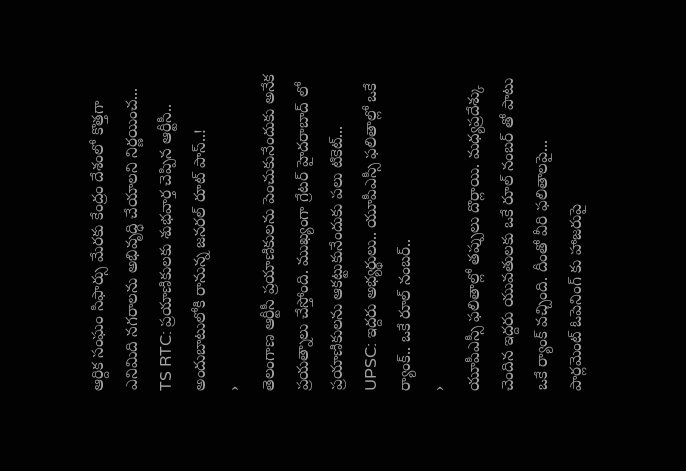ఆర్దిక సంఘం సిఫార్సు మేరకు కేంద్రం దేశంలో కొత్తగా ఎనిమిది నగరాలను అభివృద్ధి చేయాలని నిర్ణయించ...
TS RTC: ప్రయాణికులకు శుభవార్త చెప్పిన ఆర్టీసీ.. అందుబాటులోకి రానున్న జనరల్ రూట్ పాస్..!
›
తెలంగాణ ఆర్టీసీ ప్రయాణికులను పెంచుకునేందుకు అనేక ప్రయత్నాలు చేస్తోంది. ముఖ్యంగా గ్రేటర్ హైదరాబాద్ లో ప్రయాణికులను ఆకట్టుకునేందుకు పలు టికెట్...
UPSC: ఇద్దరు అభ్యర్థులు.. యూపీఎస్సీ ఫలితాల్లో ఒకే ర్యాంక్.. ఒకే రూల్ నంబర్..
›
యూపీఎస్సీ ఫలితాల్లో తప్పులు దొర్లాయి. మధ్యప్రదేశ్కు చెందిన ఇద్దరు యువతులకు ఒకే రూల్ నంబర్ తో పాటు ఒకే ర్యాంక్ వచ్చింది. దీంతో వీరి ఫలితాలపై...
పార్లమెంట్ ఓపెనింగ్ కు హాజరుపై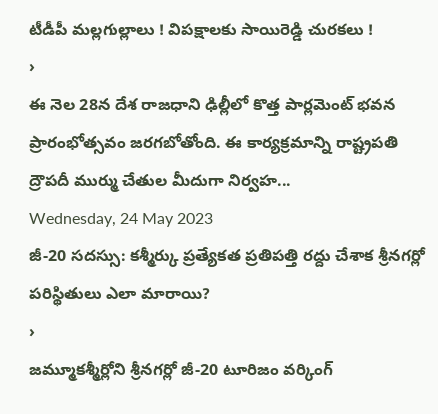టీడీపీ మల్లగుల్లాలు ! విపక్షాలకు సాయిరెడ్డి చురకలు !
›
ఈ నెల 28న దేశ రాజధాని ఢిల్లీలో కొత్త పార్లమెంట్ భవన ప్రారంభోత్సవం జరగబోతోంది. ఈ కార్యక్రమాన్ని రాష్ట్రపతి ద్రౌపదీ ముర్ము చేతుల మీదుగా నిర్వహ...
Wednesday, 24 May 2023
జీ-20 సదస్సు: కశ్మీర్కు ప్రత్యేకత ప్రతిపత్తి రద్దు చేశాక శ్రీనగర్లో పరిస్థితులు ఎలా మారాయి?
›
జమ్మూకశ్మీర్లోని శ్రీనగర్లో జీ-20 టూరిజం వర్కింగ్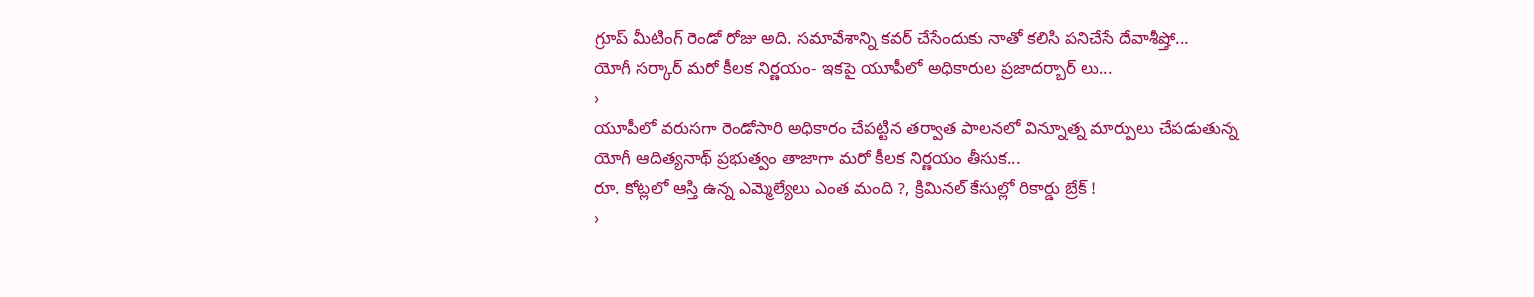గ్రూప్ మీటింగ్ రెండో రోజు అది. సమావేశాన్ని కవర్ చేసేందుకు నాతో కలిసి పనిచేసే దేవాశీష్తో...
యోగీ సర్కార్ మరో కీలక నిర్ణయం- ఇకపై యూపీలో అధికారుల ప్రజాదర్బార్ లు...
›
యూపీలో వరుసగా రెండోసారి అధికారం చేపట్టిన తర్వాత పాలనలో విన్నూత్న మార్పులు చేపడుతున్న యోగీ ఆదిత్యనాథ్ ప్రభుత్వం తాజాగా మరో కీలక నిర్ణయం తీసుక...
రూ. కోట్లలో ఆస్తి ఉన్న ఎమ్మెల్యేలు ఎంత మంది ?, క్రిమినల్ కేసుల్లో రికార్డు బ్రేక్ !
›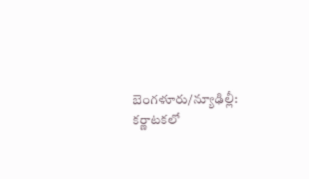బెంగళూరు/న్యూఢిల్లీ: కర్ణాటకలో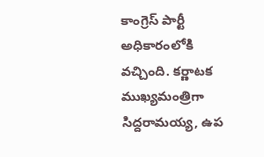కాంగ్రెస్ పార్టీ అధికారంలోకి వచ్చింది. కర్ణాటక ముఖ్యమంత్రిగా సిద్దరామయ్య, ఉప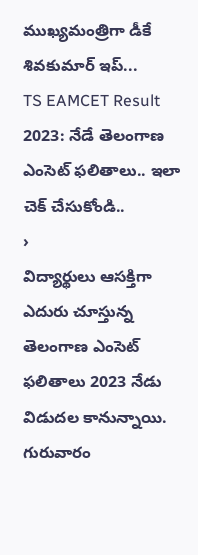ముఖ్యమంత్రిగా డీకే శివకుమార్ ఇప్...
TS EAMCET Result 2023: నేడే తెలంగాణ ఎంసెట్ ఫలితాలు.. ఇలా చెక్ చేసుకోండి..
›
విద్యార్థులు ఆసక్తిగా ఎదురు చూస్తున్న తెలంగాణ ఎంసెట్ ఫలితాలు 2023 నేడు విడుదల కానున్నాయి. గురువారం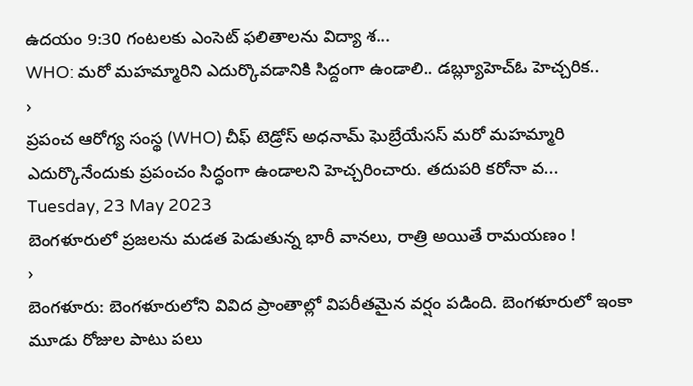ఉదయం 9:30 గంటలకు ఎంసెట్ ఫలితాలను విద్యా శ...
WHO: మరో మహమ్మారిని ఎదుర్కొవడానికి సిద్దంగా ఉండాలి.. డబ్ల్యూహెచ్ఓ హెచ్చరిక..
›
ప్రపంచ ఆరోగ్య సంస్థ (WHO) చీఫ్ టెడ్రోస్ అధనామ్ ఘెబ్రేయేసస్ మరో మహమ్మారి ఎదుర్కొనేందుకు ప్రపంచం సిద్ధంగా ఉండాలని హెచ్చరించారు. తదుపరి కరోనా వ...
Tuesday, 23 May 2023
బెంగళూరులో ప్రజలను మడత పెడుతున్న భారీ వానలు, రాత్రి అయితే రామయణం !
›
బెంగళూరు: బెంగళూరులోని వివిద ప్రాంతాల్లో విపరీతమైన వర్షం పడింది. బెంగళూరులో ఇంకా మూడు రోజుల పాటు పలు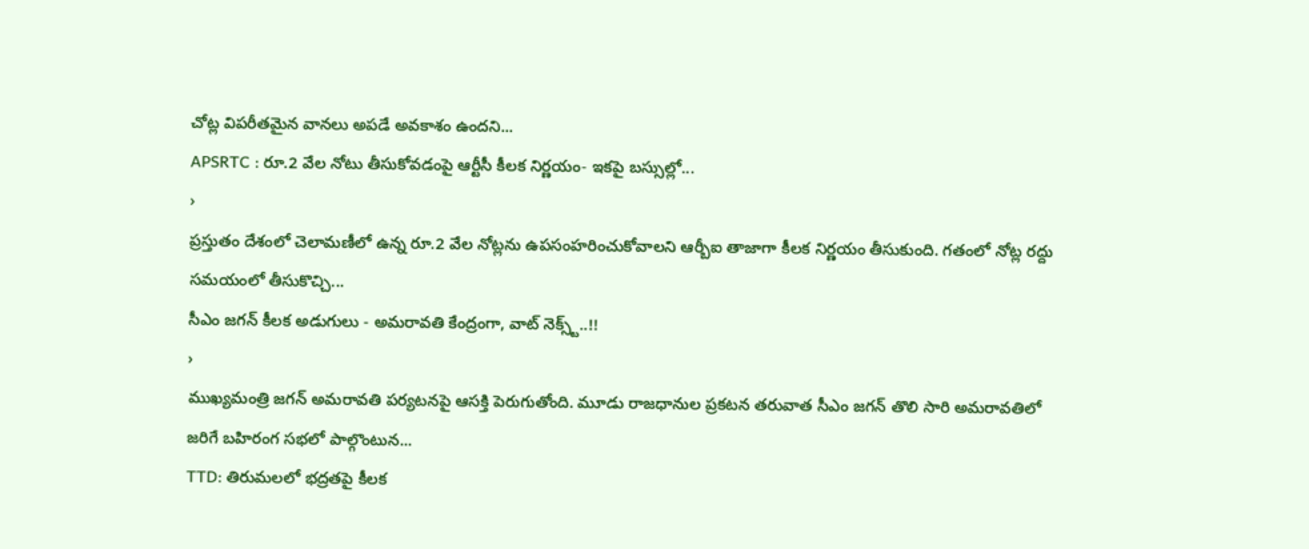చోట్ల విపరీతమైన వానలు అపడే అవకాశం ఉందని...
APSRTC : రూ.2 వేల నోటు తీసుకోవడంపై ఆర్టీసీ కీలక నిర్ణయం- ఇకపై బస్సుల్లో...
›
ప్రస్తుతం దేశంలో చెలామణీలో ఉన్న రూ.2 వేల నోట్లను ఉపసంహరించుకోవాలని ఆర్బీఐ తాజాగా కీలక నిర్ణయం తీసుకుంది. గతంలో నోట్ల రద్దు సమయంలో తీసుకొచ్చి...
సీఎం జగన్ కీలక అడుగులు - అమరావతి కేంద్రంగా, వాట్ నెక్స్ట్..!!
›
ముఖ్యమంత్రి జగన్ అమరావతి పర్యటనపై ఆసక్తి పెరుగుతోంది. మూడు రాజధానుల ప్రకటన తరువాత సీఎం జగన్ తొలి సారి అమరావతిలో జరిగే బహిరంగ సభలో పాల్గొంటున...
TTD: తిరుమలలో భద్రతపై కీలక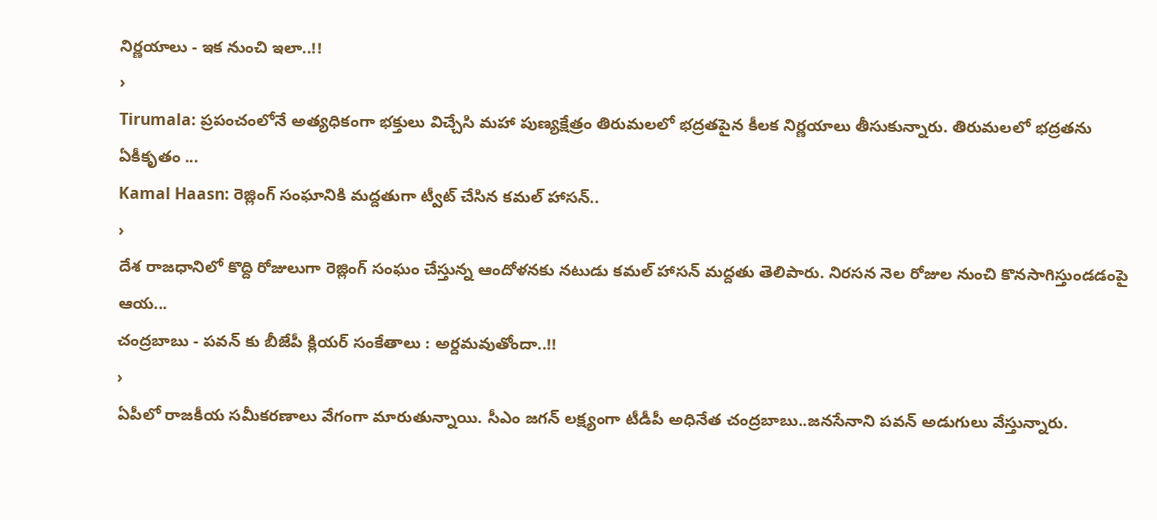నిర్ణయాలు - ఇక నుంచి ఇలా..!!
›
Tirumala: ప్రపంచంలోనే అత్యధికంగా భక్తులు విచ్చేసి మహా పుణ్యక్షేత్రం తిరుమలలో భద్రతపైన కీలక నిర్ణయాలు తీసుకున్నారు. తిరుమలలో భద్రతను ఏకీకృతం ...
Kamal Haasn: రెజ్లింగ్ సంఘానికి మద్దతుగా ట్వీట్ చేసిన కమల్ హాసన్..
›
దేశ రాజధానిలో కొద్ది రోజులుగా రెజ్లింగ్ సంఘం చేస్తున్న ఆందోళనకు నటుడు కమల్ హాసన్ మద్దతు తెలిపారు. నిరసన నెల రోజుల నుంచి కొనసాగిస్తుండడంపై ఆయ...
చంద్రబాబు - పవన్ కు బీజేపీ క్లియర్ సంకేతాలు : అర్దమవుతోందా..!!
›
ఏపీలో రాజకీయ సమీకరణాలు వేగంగా మారుతున్నాయి. సీఎం జగన్ లక్ష్యంగా టీడీపీ అధినేత చంద్రబాబు..జనసేనాని పవన్ అడుగులు వేస్తున్నారు.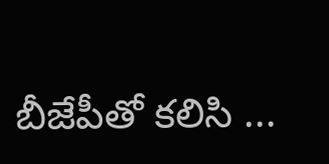బీజేపీతో కలిసి ...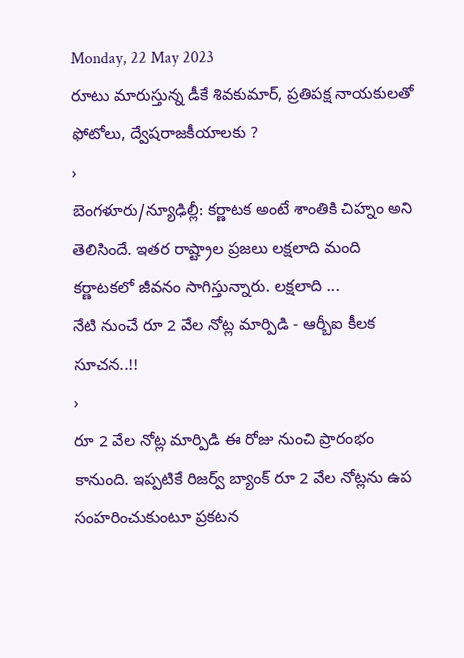Monday, 22 May 2023
రూటు మారుస్తున్న డీకే శివకుమార్, ప్రతిపక్ష నాయకులతో ఫోటోలు, ద్వేషరాజకీయాలకు ?
›
బెంగళూరు/న్యూఢిల్లీ: కర్ణాటక అంటే శాంతికి చిహ్నం అని తెలిసిందే. ఇతర రాష్ట్రాల ప్రజలు లక్షలాది మంది కర్ణాటకలో జీవనం సాగిస్తున్నారు. లక్షలాది ...
నేటి నుంచే రూ 2 వేల నోట్ల మార్పిడి - ఆర్బీఐ కీలక సూచన..!!
›
రూ 2 వేల నోట్ల మార్పిడి ఈ రోజు నుంచి ప్రారంభం కానుంది. ఇప్పటికే రిజర్వ్ బ్యాంక్ రూ 2 వేల నోట్లను ఉప సంహరించుకుంటూ ప్రకటన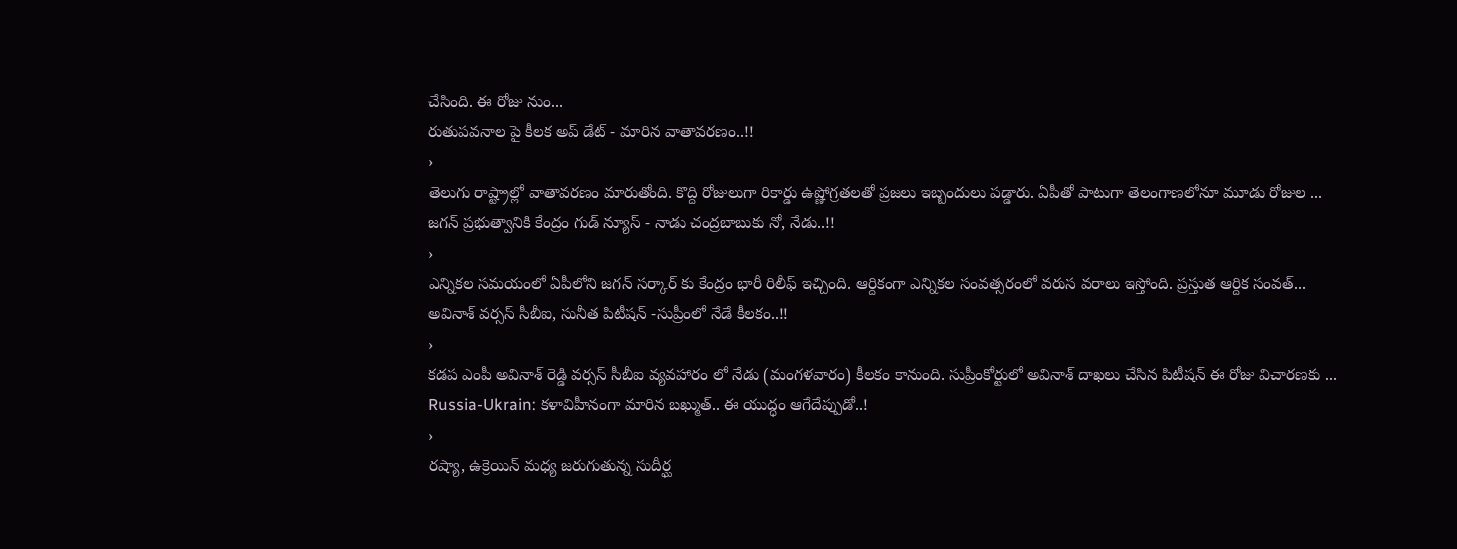చేసింది. ఈ రోజు నుం...
రుతుపవనాల పై కీలక అప్ డేట్ - మారిన వాతావరణం..!!
›
తెలుగు రాష్ట్రాల్లో వాతావరణం మారుతోంది. కొద్ది రోజులుగా రికార్డు ఉష్ణోగ్రతలతో ప్రజలు ఇబ్బందులు పడ్డారు. ఏపీతో పాటుగా తెలంగాణలోనూ మూడు రోజుల ...
జగన్ ప్రభుత్వానికి కేంద్రం గుడ్ న్యూస్ - నాడు చంద్రబాబుకు నో, నేడు..!!
›
ఎన్నికల సమయంలో ఏపీలోని జగన్ సర్కార్ కు కేంద్రం భారీ రిలీఫ్ ఇచ్చింది. ఆర్దికంగా ఎన్నికల సంవత్సరంలో వరుస వరాలు ఇస్తోంది. ప్రస్తుత ఆర్దిక సంవత్...
అవినాశ్ వర్సస్ సీబీఐ, సునీత పిటీషన్ -సుప్రీంలో నేడే కీలకం..!!
›
కడప ఎంపీ అవినాశ్ రెడ్డి వర్సస్ సీబీఐ వ్యవహారం లో నేడు (మంగళవారం) కీలకం కానుంది. సుప్రీంకోర్టులో అవినాశ్ దాఖలు చేసిన పిటీషన్ ఈ రోజు విచారణకు ...
Russia-Ukrain: కళావిహీనంగా మారిన బఖ్ముత్.. ఈ యుద్ధం ఆగేదేప్పుడో..!
›
రష్యా, ఉక్రెయిన్ మధ్య జరుగుతున్న సుదీర్ఘ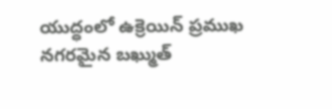యుద్ధంలో ఉక్రెయిన్ ప్రముఖ నగరమైన బఖ్ముత్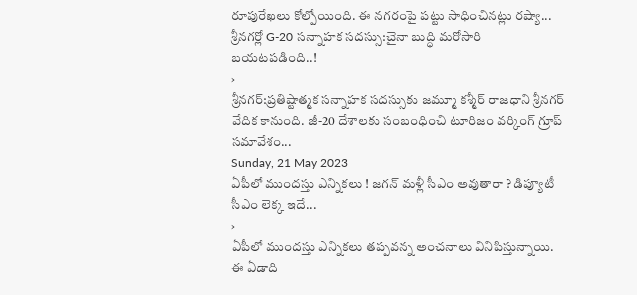రూపురేఖలు కోల్పోయింది. ఈ నగరంపై పట్టు సాధించినట్లు రష్యా...
శ్రీనగర్లో G-20 సన్నాహక సదస్సు:చైనా బుద్ధి మరోసారి బయటపడింది..!
›
శ్రీనగర్:ప్రతిష్టాత్మక సన్నాహక సదస్సుకు జమ్మూ కశ్మీర్ రాజధాని శ్రీనగర్ వేదిక కానుంది. జీ-20 దేశాలకు సంబంధించి టూరిజం వర్కింగ్ గ్రూప్ సమావేశం...
Sunday, 21 May 2023
ఏపీలో ముందస్తు ఎన్నికలు ! జగన్ మళ్లీ సీఎం అవుతారా ? డిప్యూటీ సీఎం లెక్క ఇదే...
›
ఏపీలో ముందస్తు ఎన్నికలు తప్పవన్న అంచనాలు వినిపిస్తున్నాయి. ఈ ఏడాది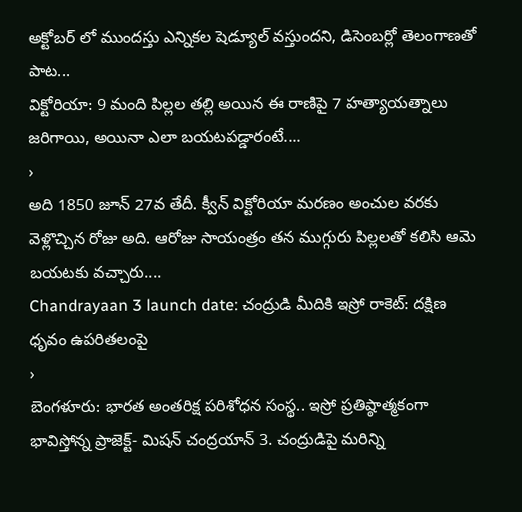అక్టోబర్ లో ముందస్తు ఎన్నికల షెడ్యూల్ వస్తుందని, డిసెంబర్లో తెలంగాణతో పాట...
విక్టోరియా: 9 మంది పిల్లల తల్లి అయిన ఈ రాణిపై 7 హత్యాయత్నాలు జరిగాయి, అయినా ఎలా బయటపడ్డారంటే....
›
అది 1850 జూన్ 27వ తేదీ. క్వీన్ విక్టోరియా మరణం అంచుల వరకు వెళ్లొచ్చిన రోజు అది. ఆరోజు సాయంత్రం తన ముగ్గురు పిల్లలతో కలిసి ఆమె బయటకు వచ్చారు....
Chandrayaan 3 launch date: చంద్రుడి మీదికి ఇస్రో రాకెట్: దక్షిణ ధృవం ఉపరితలంపై
›
బెంగళూరు: భారత అంతరిక్ష పరిశోధన సంస్థ.. ఇస్రో ప్రతిష్ఠాత్మకంగా భావిస్తోన్న ప్రాజెక్ట్- మిషన్ చంద్రయాన్ 3. చంద్రుడిపై మరిన్ని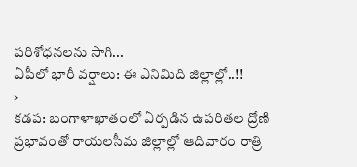పరిశోధనలను సాగి...
ఏపీలో భారీ వర్షాలు: ఈ ఎనిమిది జిల్లాల్లో..!!
›
కడప: బంగాళాఖాతంలో ఏర్పడిన ఉపరితల ద్రోణి ప్రభావంతో రాయలసీమ జిల్లాల్లో ఆదివారం రాత్రి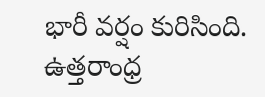భారీ వర్షం కురిసింది. ఉత్తరాంధ్ర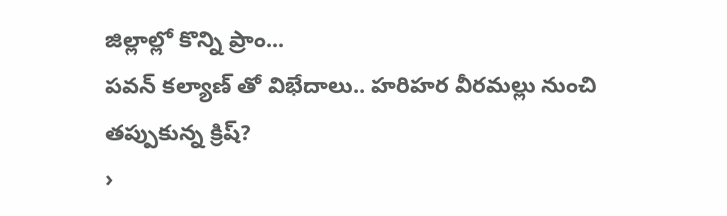జిల్లాల్లో కొన్ని ప్రాం...
పవన్ కల్యాణ్ తో విభేదాలు.. హరిహర వీరమల్లు నుంచి తప్పుకున్న క్రిష్?
›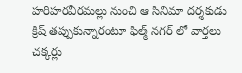హరిహరవీరమల్లు నుంచి ఆ సినిమా దర్శకుడు క్రిష్ తప్పుకున్నారంటూ ఫిల్మ్ నగర్ లో వార్తలు చక్కర్లు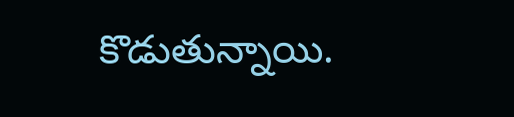కొడుతున్నాయి.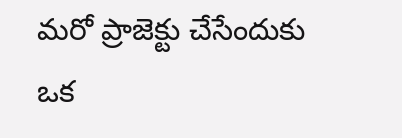మరో ప్రాజెక్టు చేసేందుకు ఒక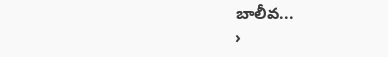బాలీవ...
›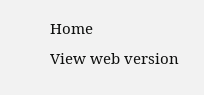Home
View web version